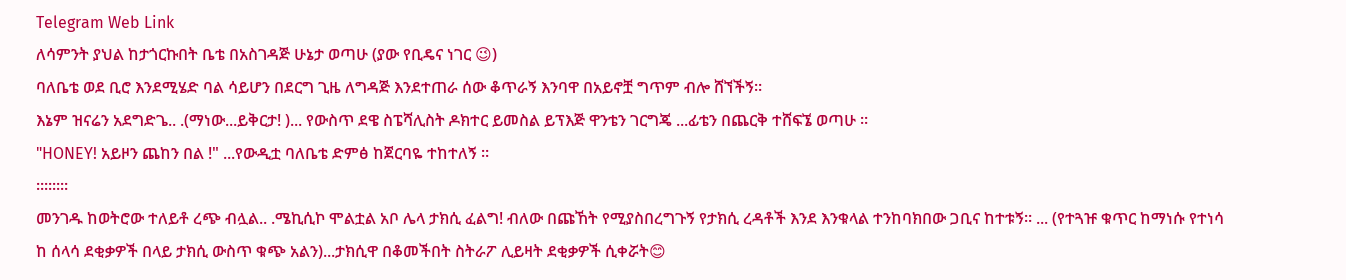Telegram Web Link
ለሳምንት ያህል ከታጎርኩበት ቤቴ በአስገዳጅ ሁኔታ ወጣሁ (ያው የቢዴና ነገር 😉)
ባለቤቴ ወደ ቢሮ እንደሚሄድ ባል ሳይሆን በደርግ ጊዜ ለግዳጅ እንደተጠራ ሰው ቆጥራኝ እንባዋ በአይኖቿ ግጥም ብሎ ሸኘችኝ።
እኔም ዝናሬን አደግድጌ.. .(ማነው...ይቅርታ! )... የውስጥ ደዌ ስፔሻሊስት ዶክተር ይመስል ይፕእጅ ዋንቴን ገርግጄ ...ፊቴን በጨርቅ ተሸፍኜ ወጣሁ ።
"HONEY! አይዞን ጨከን በል !" ...የውዲቷ ባለቤቴ ድምፅ ከጀርባዬ ተከተለኝ ።
።።።።
መንገዱ ከወትሮው ተለይቶ ረጭ ብሏል.. .ሜኪሲኮ ሞልቷል አቦ ሌላ ታክሲ ፈልግ! ብለው በጩኸት የሚያስበረግጉኝ የታክሲ ረዳቶች እንደ እንቁላል ተንከባክበው ጋቢና ከተቱኝ። ... (የተጓዡ ቁጥር ከማነሱ የተነሳ ከ ሰላሳ ደቂቃዎች በላይ ታክሲ ውስጥ ቁጭ አልን)...ታክሲዋ በቆመችበት ስትራፖ ሊይዛት ደቂቃዎች ሲቀሯት😊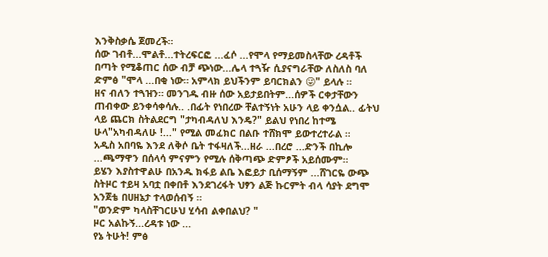እንቅስቃሴ ጀመረች።
ሰው ገብቶ...ሞልቶ...ተትረፍርፎ ...ፈሶ ...የሞላ የማይመስላቸው ረዳቶች በጣት የሚቆጠር ሰው ብቻ ጭነው...ሌላ ተጓዥ ሲያናግራቸው ለስለስ ባለ ድምፅ "ሞላ ...በቂ ነው። አምላክ ይህችንም ይባርክልን 😜" ይላሉ ።
ዘና ብለን ተጓዝን። መንገዱ ብዙ ሰው አይታይበትም...ሰዎች ርቀታቸውን ጠብቀው ይንቀሳቀሳሉ.. .በፊት የነበረው ቸልተኝነት አሁን ላይ ቀንሷል.. ፊትህ ላይ ጨርክ ስትልደርግ "ታካብዳለህ እንዴ?" ይልህ የነበረ ከተሜ ሁላ"አካብዳለሁ !..." የሚል መፈክር በልቡ ተሸክሞ ይውተረተራል ።
አዲስ አበባዬ እንደ ለቅሶ ቤት ተፋዛለች...ዘራ ...በረሮ ...ድንች በኪሎ ...ጫማዋን በሰላሳ ምናምን የሚሉ ሰቅጣጭ ድምፆች አይሰሙም።
ይሄን እያስተዋልሁ በአንዱ ክፋይ ልቤ እፎይታ ቢሰማኝም ...ሸገርዬ ውጭ ስትዞር ተይዛ አባቷ በቀበቶ እንደገረፋት ህፃን ልጅ ኩርምት ብላ ሳያት ደግሞ አንጀቴ በሀዘኔታ ተላወሰብኝ ።
"ወንድም ካላስቸገርሁህ ሂሳብ ልቀበልህ? "
ዞር አልኩኝ...ረዳቱ ነው ...
የኔ ትሁት! ምፅ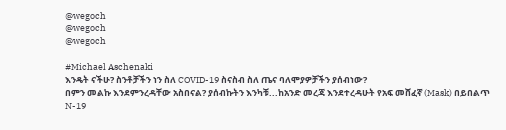@wegoch
@wegoch
@wegoch

#Michael Aschenaki
እንዴት ናችሁ? ስንቶቻችን ነን ስለ COVID-19 ስናስብ ስለ ጤና ባለሞያዎቻችን ያሰብነው?
በምን መልኩ እንደምንረዳቸው አስበናል? ያሰብኩትን እንካቹ...ከአንድ መረጃ እንደተረዳሁት የአፍ መሸፈኛ (Mask) በይበልጥ N-19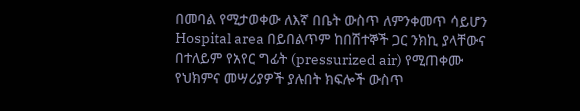በመባል የሚታወቀው ለእኛ በቤት ውስጥ ለምንቀመጥ ሳይሆን Hospital area በይበልጥም ከበሽተኞች ጋር ንክኪ ያላቸውና በተለይም የአየር ግፊት (pressurized air) የሚጠቀሙ የህክምና መሣሪያዎች ያሉበት ክፍሎች ውስጥ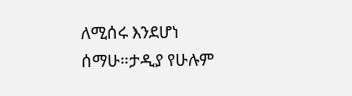ለሚሰሩ እንደሆነ ሰማሁ።ታዲያ የሁሉም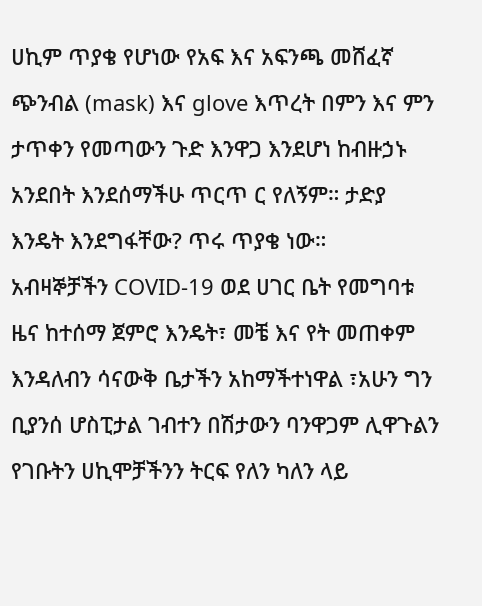ሀኪም ጥያቄ የሆነው የአፍ እና አፍንጫ መሸፈኛ ጭንብል (mask) እና glove እጥረት በምን እና ምን ታጥቀን የመጣውን ጉድ እንዋጋ እንደሆነ ከብዙኃኑ አንደበት እንደሰማችሁ ጥርጥ ር የለኝም። ታድያ እንዴት እንደግፋቸው? ጥሩ ጥያቄ ነው።
አብዛኞቻችን COVID-19 ወደ ሀገር ቤት የመግባቱ ዜና ከተሰማ ጀምሮ እንዴት፣ መቼ እና የት መጠቀም እንዳለብን ሳናውቅ ቤታችን አከማችተነዋል ፣አሁን ግን ቢያንሰ ሆስፒታል ገብተን በሽታውን ባንዋጋም ሊዋጉልን የገቡትን ሀኪሞቻችንን ትርፍ የለን ካለን ላይ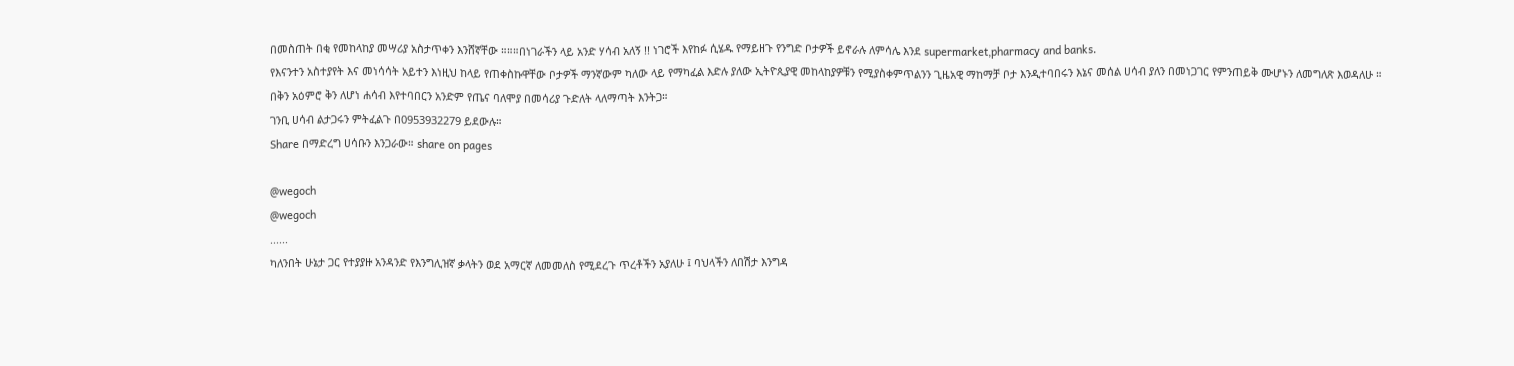በመስጠት በቂ የመከላከያ መሣሪያ አስታጥቀን እንሸኛቸው ።።።በነገራችን ላይ አንድ ሃሳብ አለኝ !! ነገሮች እየከፉ ሲሄዱ የማይዘጉ የንግድ ቦታዎች ይኖራሉ ለምሳሌ እንደ supermarket,pharmacy and banks.
የእናንተን አስተያየት እና መነሳሳት አይተን እነዚህ ከላይ የጠቀስኩዋቸው ቦታዎች ማንኛውም ካለው ላይ የማካፈል እድሉ ያለው ኢትዮጲያዊ መከላከያዎቹን የሚያስቀምጥልንን ጊዜአዊ ማከማቻ ቦታ እንዲተባበሩን እኔና መሰል ሀሳብ ያለን በመነጋገር የምንጠይቅ ሙሆኑን ለመግለጽ እወዳለሁ ።
በቅን አዕምሮ ቅን ለሆነ ሐሳብ እየተባበርን አንድም የጤና ባለሞያ በመሳሪያ ጉድለት ላለማጣት እንትጋ።
ገንቢ ሀሳብ ልታጋሩን ምትፈልጉ በ0953932279 ይደውሉ።
Share በማድረግ ሀሳቡን እንጋራው። share on pages

@wegoch
@wegoch
......
ካለንበት ሁኔታ ጋር የተያያዙ አንዳንድ የእንግሊዝኛ ቃላትን ወደ አማርኛ ለመመለስ የሚደረጉ ጥረቶችን አያለሁ ፤ ባህላችን ለበሽታ እንግዳ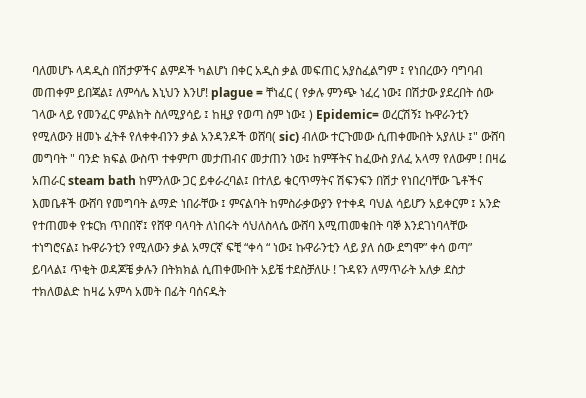ባለመሆኑ ላዳዲስ በሽታዎችና ልምዶች ካልሆነ በቀር አዲስ ቃል መፍጠር አያስፈልግም ፤ የነበረውን ባግባብ መጠቀም ይበጃል፤ ለምሳሌ እኒህን እንሆ! plague = ቸነፈር ( የቃሉ ምንጭ ነፈረ ነው፤ በሽታው ያደረበት ሰው ገላው ላይ የመንፈር ምልክት ስለሚያሳይ ፤ ከዚያ የወጣ ስም ነው፤ ) Epidemic= ወረርሽኝ፤ ኩዋራንቲን የሚለውን ዘመኑ ፈትቶ የለቀቀብንን ቃል አንዳንዶች ወሸባ( sic) ብለው ተርጉመው ሲጠቀሙበት አያለሁ ፤" ውሸባ መግባት " ባንድ ክፍል ውስጥ ተቀምጦ መታጠብና መታጠን ነው፤ ከምቾትና ከፈውስ ያለፈ አላማ የለውም ! በዛሬ አጠራር steam bath ከምንለው ጋር ይቀራረባል፤ በተለይ ቁርጥማትና ሽፍንፍን በሽታ የነበረባቸው ጌቶችና እመቤቶች ውሸባ የመግባት ልማድ ነበራቸው ፤ ምናልባት ከምስራቃውያን የተቀዳ ባህል ሳይሆን አይቀርም ፤ አንድ የተጠመቀ የቱርክ ጥበበኛ፤ የሸዋ ባላባት ለነበሩት ሳህለስላሴ ውሸባ እሚጠመቁበት ባኞ እንደገነባላቸው ተነግሮናል፤ ኩዋራንቲን የሚለውን ቃል አማርኛ ፍቺ “ቀሳ “ ነው፤ ኩዋራንቲን ላይ ያለ ሰው ደግሞ” ቀሳ ወጣ” ይባላል፤ ጥቂት ወዳጆቼ ቃሉን በትክክል ሲጠቀሙበት አይቼ ተደስቻለሁ ! ጉዳዩን ለማጥራት አለቃ ደስታ ተክለወልድ ከዛሬ አምሳ አመት በፊት ባሰናዱት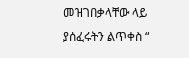መዝገበቃላቸው ላይ ያሰፈሩትን ልጥቀስ “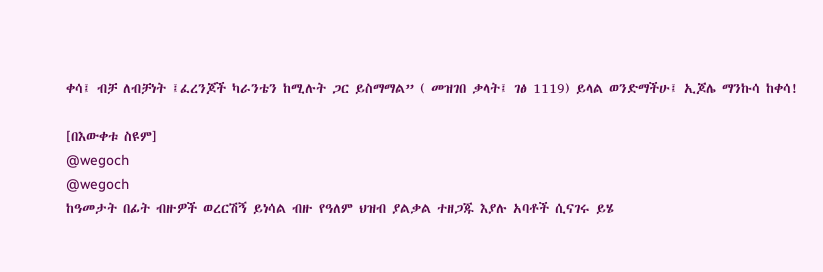ቀሳ፤ ብቻ ለብቻነት ፤ፈረንጆች ካራንቴን ከሚሉት ጋር ይስማማል” ( መዝገበ ቃላት፤ ገፅ 1119) ይላል ወንድማችሁ፤ ኢጆሌ ማንኩሳ ከቀሳ!

[በእውቀቱ ስዩም]
@wegoch
@wegoch
ከዓመታት በፊት ብዙዎች ወረርሽኝ ይነሳል ብዙ የዓለም ህዝብ ያልቃል ተዘጋጁ እያሉ አባቶች ሲናገሩ ይሄ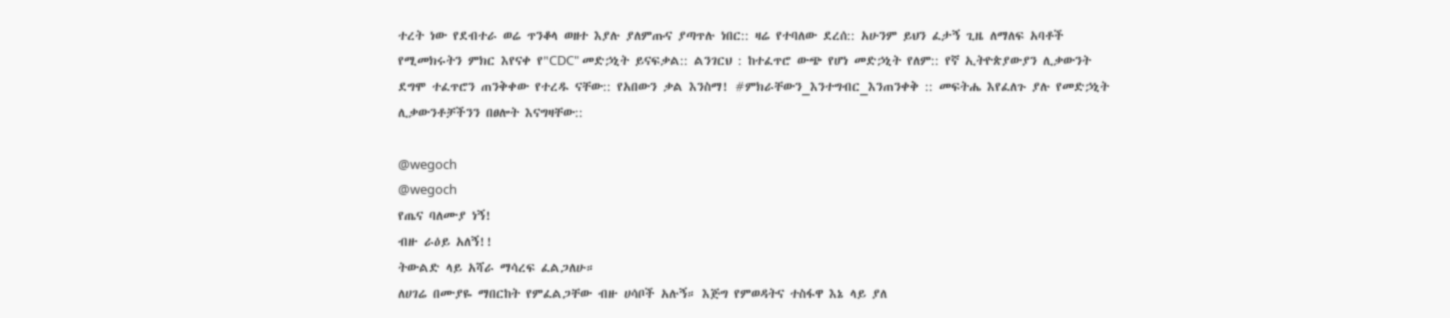ተረት ነው የደብተራ ወሬ ጥንቆላ ወዘተ እያሉ ያለምጡና ያጣጥሉ ነበር:: ዛሬ የተባለው ደረሰ:: አሁንም ይህን ፈታኝ ጊዜ ለማለፍ አባቶች የሚመክሩትን ምክር እየናቀ የ"CDC" መድኃኒት ይናፍቃል:: ልንገርህ : ከተፈጥሮ ውጭ የሆነ መድኃኒት የለም:: የኛ ኢትዮጵያውያን ሊቃውንት ደግሞ ተፈጥሮን ጠንቅቀው የተረዱ ናቸው:: የአበውን ቃል እንስማ! #ምክራቸውን_እንተግብር_እንጠንቀቅ :: መፍትሔ እየፈለጉ ያሉ የመድኃኒት ሊቃውንቶቻችንን በፀሎት እናግዛቸው::

@wegoch
@wegoch
የጤና ባለሙያ ነኝ!
ብዙ ራዕይ አለኝ!!
ትውልድ ላይ አሻራ ማሳረፍ ፈልጋለሁ።
ለሀገሬ በሙያዬ ማበርከት የምፈልጋቸው ብዙ ሀሳቦች አሉኝ። እጅግ የምወዳትና ተስፋዋ እኔ ላይ ያለ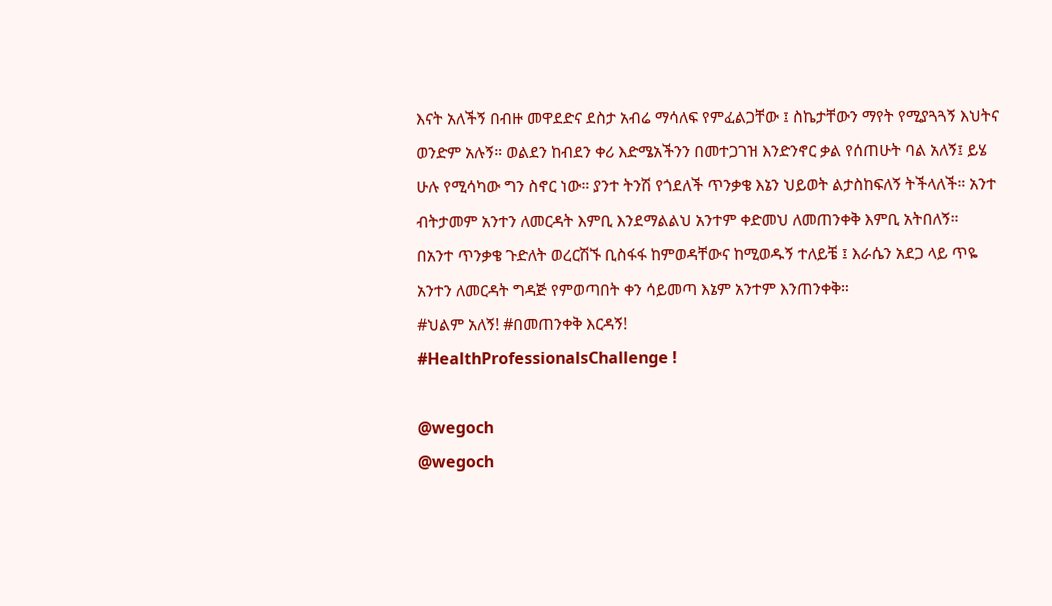እናት አለችኝ በብዙ መዋደድና ደስታ አብሬ ማሳለፍ የምፈልጋቸው ፤ ስኬታቸውን ማየት የሚያጓጓኝ እህትና ወንድም አሉኝ። ወልደን ከብደን ቀሪ እድሜአችንን በመተጋገዝ እንድንኖር ቃል የሰጠሁት ባል አለኝ፤ ይሄ ሁሉ የሚሳካው ግን ስኖር ነው። ያንተ ትንሽ የጎደለች ጥንቃቄ እኔን ህይወት ልታስከፍለኝ ትችላለች። አንተ ብትታመም አንተን ለመርዳት እምቢ እንደማልልህ አንተም ቀድመህ ለመጠንቀቅ እምቢ አትበለኝ።
በአንተ ጥንቃቄ ጉድለት ወረርሽኙ ቢስፋፋ ከምወዳቸውና ከሚወዱኝ ተለይቼ ፤ እራሴን አደጋ ላይ ጥዬ አንተን ለመርዳት ግዳጅ የምወጣበት ቀን ሳይመጣ እኔም አንተም እንጠንቀቅ።
#ህልም አለኝ! #በመጠንቀቅ እርዳኝ!
#HealthProfessionalsChallenge !

@wegoch
@wegoch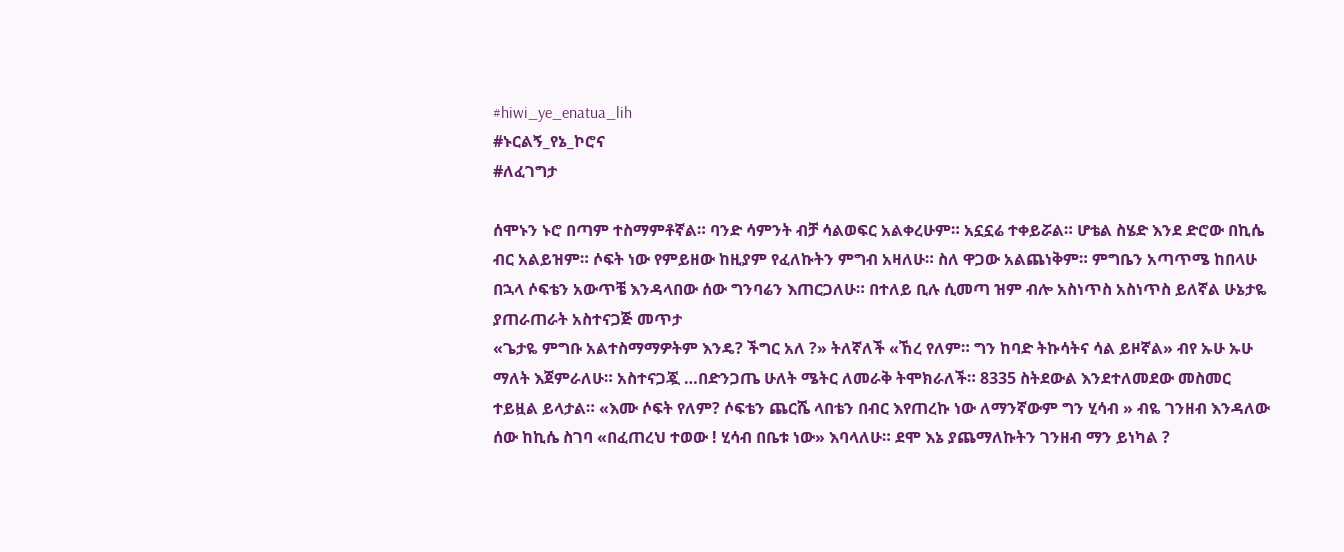#hiwi_ye_enatua_lih
#ኑርልኝ_የኔ_ኮሮና
#ለፈገግታ

ሰሞኑን ኑሮ በጣም ተስማምቶኛል። ባንድ ሳምንት ብቻ ሳልወፍር አልቀረሁም። አኗኗሬ ተቀይሯል። ሆቴል ስሄድ እንደ ድሮው በኪሴ ብር አልይዝም። ሶፍት ነው የምይዘው ከዚያም የፈለኩትን ምግብ አዛለሁ። ስለ ዋጋው አልጨነቅም። ምግቤን አጣጥሜ ከበላሁ በኋላ ሶፍቴን አውጥቼ እንዳላበው ሰው ግንባሬን እጠርጋለሁ። በተለይ ቢሉ ሲመጣ ዝም ብሎ አስነጥስ አስነጥስ ይለኛል ሁኔታዬ ያጠራጠራት አስተናጋጅ መጥታ
«ጌታዬ ምግቡ አልተስማማዎትም እንዴ? ችግር አለ ?» ትለኛለች «ኸረ የለም። ግን ከባድ ትኩሳትና ሳል ይዞኛል» ብየ ኡሁ ኡሁ ማለት እጀምራለሁ። አስተናጋጇ …በድንጋጤ ሁለት ሜትር ለመራቅ ትሞክራለች። 8335 ስትደውል እንደተለመደው መስመር ተይዟል ይላታል። «እሙ ሶፍት የለም? ሶፍቴን ጨርሼ ላበቴን በብር እየጠረኩ ነው ለማንኛውም ግን ሂሳብ » ብዬ ገንዘብ እንዳለው ሰው ከኪሴ ስገባ «በፈጠረህ ተወው ! ሂሳብ በቤቱ ነው» እባላለሁ። ደሞ እኔ ያጨማለኩትን ገንዘብ ማን ይነካል ?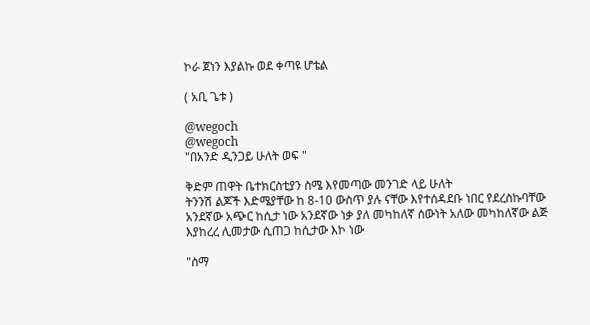ኮራ ጀነን እያልኩ ወደ ቀጣዩ ሆቴል

( አቢ ጌቱ )

@wegoch
@wegoch
"በአንድ ዲንጋይ ሁለት ወፍ "

ቅድም ጠዋት ቤተክርስቲያን ስሜ እየመጣው መንገድ ላይ ሁለት
ትንንሽ ልጆች እድሜያቸው ከ 8-10 ውስጥ ያሉ ናቸው እየተሰዳደቡ ነበር የደረስኩባቸው አንደኛው አጭር ከሲታ ነው አንደኛው ነቃ ያለ መካከለኛ ሰውነት አለው መካከለኛው ልጅ እያከረረ ሊመታው ሲጠጋ ከሲታው እኮ ነው

"ስማ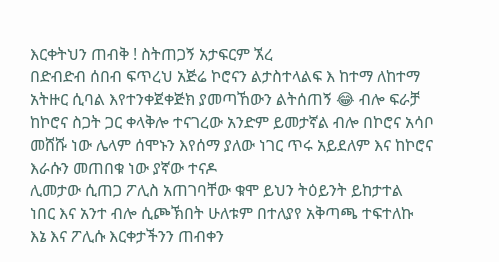እርቀትህን ጠብቅ ! ስትጠጋኝ አታፍርም ኧረ
በድብድብ ሰበብ ፍጥረህ አጅሬ ኮሮናን ልታስተላልፍ እ ከተማ ለከተማ አትዙር ሲባል እየተንቀጀቀጅክ ያመጣኸውን ልትሰጠኝ 😂 ብሎ ፍራቻ ከኮሮና ስጋት ጋር ቀላቅሎ ተናገረው አንድም ይመታኛል ብሎ በኮሮና አሳቦ መሸሹ ነው ሌላም ሰሞኑን እየሰማ ያለው ነገር ጥሩ አይደለም እና ከኮሮና እራሱን መጠበቁ ነው ያኛው ተናዶ
ሊመታው ሲጠጋ ፖሊስ አጠገባቸው ቁሞ ይህን ትዕይንት ይከታተል
ነበር እና አንተ ብሎ ሲጮኽበት ሁለቱም በተለያየ አቅጣጫ ተፍተለኩ
እኔ እና ፖሊሱ እርቀታችንን ጠብቀን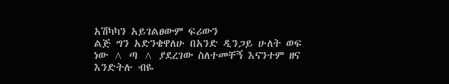አሽካካን አይገልፀውም ፍሪውን
ልጅ ግን አድንቄዋለሁ በአንድ ዲንጋይ ሁለት ወፍ ነው ^ ጣ ^ ያደረገው ስለተመቸኝ እናንተም ዘና እንድትሉ ብዬ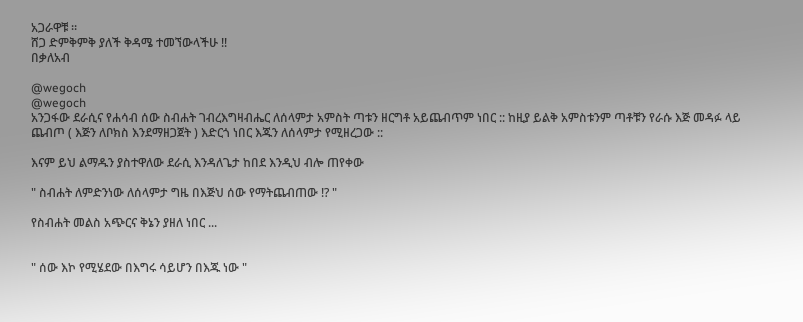አጋራዋቹ ።
ሸጋ ድምቅምቅ ያለች ቅዳሜ ተመኘውላችሁ !!
በቃለአብ

@wegoch
@wegoch
አንጋፋው ደራሲና የሐሳብ ሰው ስብሐት ገብረእግዛብሔር ለሰላምታ አምስት ጣቱን ዘርግቶ አይጨብጥም ነበር :: ከዚያ ይልቅ አምስቱንም ጣቶቹን የራሱ እጅ መዳፉ ላይ ጨብጦ ( እጅን ለቦክስ እንደማዘጋጀት ) እድርጎ ነበር እጁን ለሰላምታ የሚዘረጋው ::

እናም ይህ ልማዱን ያስተዋለው ደራሲ እንዳለጌታ ከበደ እንዲህ ብሎ ጠየቀው

" ስብሐት ለምድንነው ለሰላምታ ግዜ በእጅህ ሰው የማትጨብጠው !? "

የስብሐት መልስ አጭርና ቅኔን ያዘለ ነበር ...


" ሰው እኮ የሚሄደው በእግሩ ሳይሆን በእጁ ነው "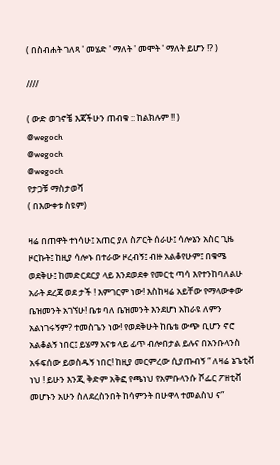( በስብሐት ገለጻ ' መሄድ ' ማለት ' መሞት ' ማለት ይሆን !? )

////

( ውድ ወገኖቼ እጃችሁን ጠብቁ :: ከልክሉም !! )
@wegoch
@wegoch
@wegoch
የታጋቹ ማስታወሻ
( በእውቀቱ ስዩም)

ዛሬ በጠዋት ተነሳሁ፤ አጠር ያለ ስፖርት ሰራሁ፤ ሳሎኔን አስር ጊዜ ዞርኩት፤ ከዚያ ሳሎኑ በተራው ዞረብኝ፤ ብዙ አልቆየሁም፤ በቁሜ ወደቅሁ፤ ከመድርደርያ ላይ እንደወደቀ የመርቲ ጣሳ እየተንከባለልሁ አራት ደረጃ ወደ ታች ! እምገርም ነው! እስከዛሬ አይቸው የማላውቀው ቤዝመንት አገኘሁ! ቤቱ ባለ ቤዝመንት እንደሆነ አከራዩ ለምን አልነገሩኝም? ተመስጌን ነው! የወደቅሁት ከቤቴ ውጭ ቢሆን ኖሮ አልቆልኝ ነበር፤ ይሄማ አናቱ ላይ ፊጥ ብሎበታል ይሉና በአንቡላንስ አፋፍሰው ይወስዱኝ ነበር! ከዚያ መርምረው ሲያጡብኝ “ ለዛሬ ኔጌቲቭ ነህ ! ይሁን እንጂ ቅድም አቅፎ የጫነህ የአምቡላንሱ ሾፌር ፖዘቲቭ መሆኑን አሁን ስለደረስንበት ከሳምንት በሁዋላ ተመልስህ ና”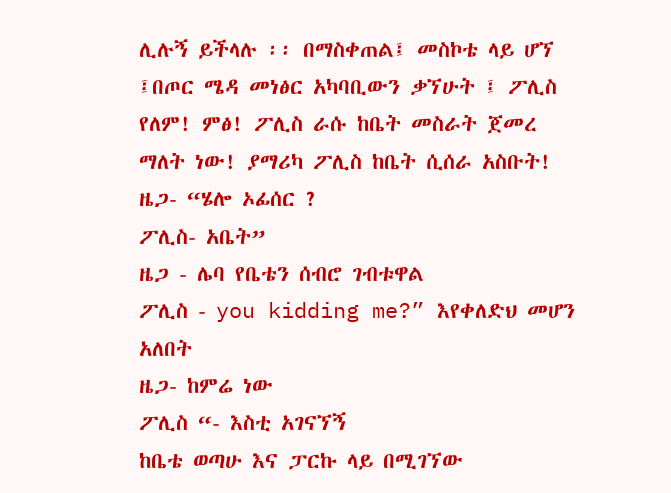ሊሉኝ ይችላሉ ፡፡ በማስቀጠል፤ መስኮቴ ላይ ሆኘ ፤በጦር ሜዳ መነፅር አካባቢውን ቃኘሁት ፤ ፖሊስ የለም! ምፅ! ፖሊስ ራሱ ከቤት መስራት ጀመረ ማለት ነው! ያማሪካ ፖሊስ ከቤት ሲሰራ አስቡት!
ዜጋ- “ሄሎ ኦፊሰር ?
ፖሊስ- አቤት”
ዜጋ - ሌባ የቤቴን ሰብሮ ገብቱዋል
ፖሊስ - you kidding me?” እየቀለድህ መሆን አለበት
ዜጋ- ከምሬ ነው
ፖሊስ “- እስቲ አገናኘኝ
ከቤቴ ወጣሁ እና ፓርኩ ላይ በሚገኘው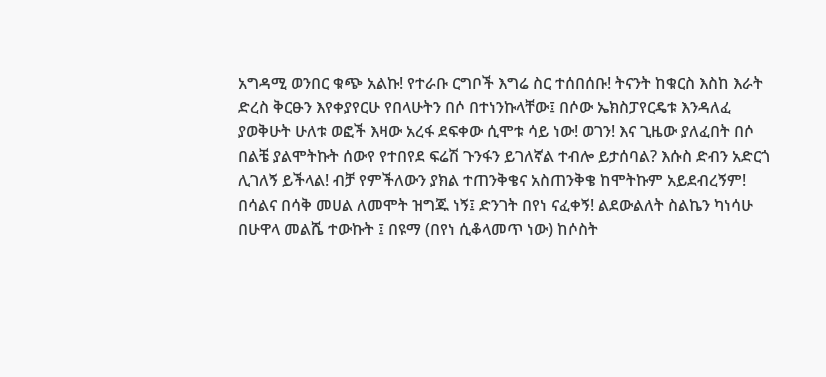አግዳሚ ወንበር ቁጭ አልኩ! የተራቡ ርግቦች እግሬ ስር ተሰበሰቡ! ትናንት ከቁርስ እስከ እራት ድረስ ቅርፁን እየቀያየርሁ የበላሁትን በሶ በተነንኩላቸው፤ በሶው ኤክስፓየርዴቱ እንዳለፈ ያወቅሁት ሁለቱ ወፎች እዛው አረፋ ደፍቀው ሲሞቱ ሳይ ነው! ወገን! እና ጊዜው ያለፈበት በሶ በልቼ ያልሞትኩት ሰውየ የተበየደ ፍሬሽ ጉንፋን ይገለኛል ተብሎ ይታሰባል? እሱስ ድብን አድርጎ ሊገለኝ ይችላል! ብቻ የምችለውን ያክል ተጠንቅቄና አስጠንቅቄ ከሞትኩም አይደብረኝም! በሳልና በሳቅ መሀል ለመሞት ዝግጁ ነኝ፤ ድንገት በየነ ናፈቀኝ! ልደውልለት ስልኬን ካነሳሁ በሁዋላ መልሼ ተውኩት ፤ በዩማ (በየነ ሲቆላመጥ ነው) ከሶስት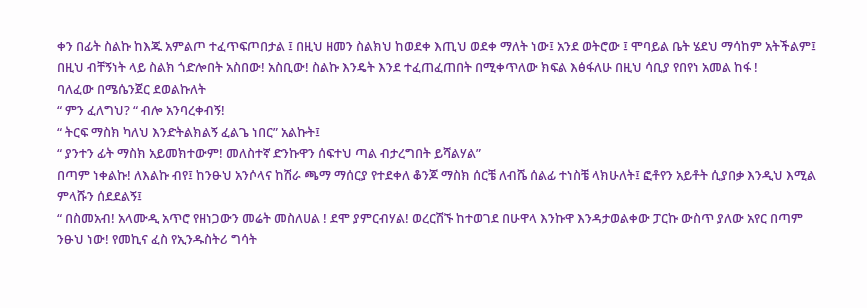ቀን በፊት ስልኩ ከእጁ አምልጦ ተፈጥፍጦበታል ፤ በዚህ ዘመን ስልክህ ከወደቀ እጢህ ወደቀ ማለት ነው፤ አንደ ወትሮው ፤ ሞባይል ቤት ሄደህ ማሳከም አትችልም፤ በዚህ ብቸኝነት ላይ ስልክ ጎድሎበት አስበው! አስቢው! ስልኩ እንዴት እንደ ተፈጠፈጠበት በሚቀጥለው ክፍል እፅፋለሁ በዚህ ሳቢያ የበየነ አመል ከፋ !
ባለፈው በሜሴንጀር ደወልኩለት
“ ምን ፈለግህ? “ ብሎ አንባረቀብኝ!
“ ትርፍ ማስክ ካለህ እንድትልክልኝ ፈልጌ ነበር” አልኩት፤
“ ያንተን ፊት ማስክ አይመክተውም! መለስተኛ ድንኩዋን ሰፍተህ ጣል ብታረግበት ይሻልሃል”
በጣም ነቀልኩ! ለእልኩ ብየ፤ ከንፁህ አንሶላና ከሽራ ጫማ ማሰርያ የተደቀለ ቆንጆ ማስክ ሰርቼ ለብሼ ሰልፊ ተነስቼ ላክሁለት፤ ፎቶየን አይቶት ሲያበቃ እንዲህ እሚል ምላሹን ሰደደልኝ፤
“ በስመአብ! አላሙዲ አጥሮ የዘነጋውን መሬት መስለሀል ! ደሞ ያምርብሃል! ወረርሽኙ ከተወገደ በሁዋላ እንኩዋ እንዳታወልቀው ፓርኩ ውስጥ ያለው አየር በጣም ንፁህ ነው! የመኪና ፈስ የኢንዱስትሪ ግሳት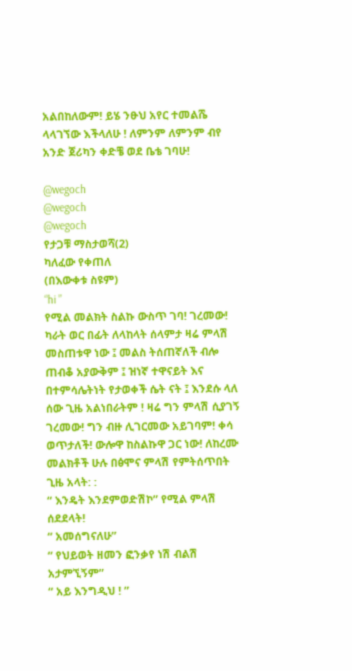አልበከለውም! ይሄ ንፁህ አየር ተመልሼ ላላገኘው እችላለሁ ! ለምንም ለምንም ብየ አንድ ጀሪካን ቀድቼ ወደ ቤቴ ገባሁ!

@wegoch
@wegoch
@wegoch
የታጋቹ ማስታወሻ(2)
ካለፈው የቀጠለ
(በእውቀቱ ስዩም)
“hi ”
የሚል መልክት ስልኩ ውስጥ ገባ! ገረመው! ካራት ወር በፊት ለላከላት ሰላምታ ዛሬ ምላሽ መስጠቱዋ ነው ፤ መልስ ትሰጠኛለች ብሎ ጠብቆ አያውቅም ፤ ዝነኛ ተዋናይት እና በተምሳሌትነት የታወቀች ሴት ናት ፤ እንደሱ ላለ ሰው ጊዜ አልነበራትም ! ዛሬ ግን ምላሽ ሲያገኝ ገረመው! ግን ብዙ ሊገርመው አይገባም! ቀሳ ወጥታለች! ውሎዋ ከስልኩዋ ጋር ነው! ለከረሙ መልክቶች ሁሉ በፅሞና ምላሽ የምትሰጥበት ጊዜ አላት: :
“ እንዴት እንደምወድሽኮ” የሚል ምላሽ ሰደደላት!
“ አመሰግናለሁ”
“ የህይወት ዘመን ፎንቃየ ነሽ ብልሽ አታምኚኝም”
“ አይ እንግዲህ ! ”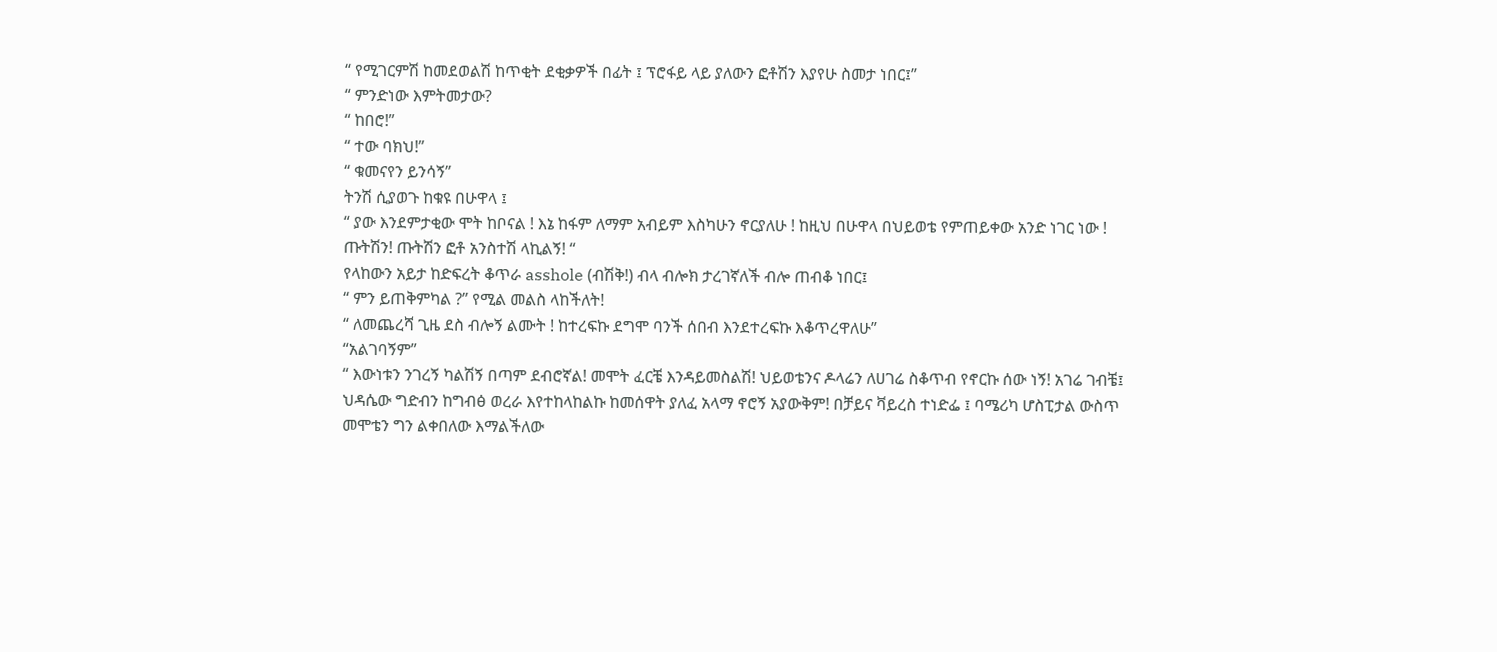“ የሚገርምሽ ከመደወልሽ ከጥቂት ደቂቃዎች በፊት ፤ ፕሮፋይ ላይ ያለውን ፎቶሽን እያየሁ ስመታ ነበር፤”
“ ምንድነው እምትመታው?
“ ከበሮ!”
“ ተው ባክህ!”
“ ቁመናየን ይንሳኝ”
ትንሽ ሲያወጉ ከቁዩ በሁዋላ ፤
“ ያው እንደምታቂው ሞት ከቦናል ! እኔ ከፋም ለማም አብይም እስካሁን ኖርያለሁ ! ከዚህ በሁዋላ በህይወቴ የምጠይቀው አንድ ነገር ነው ! ጡትሽን! ጡትሽን ፎቶ አንስተሽ ላኪልኝ! “
የላከውን አይታ ከድፍረት ቆጥራ asshole (ብሽቅ!) ብላ ብሎክ ታረገኛለች ብሎ ጠብቆ ነበር፤
“ ምን ይጠቅምካል ?” የሚል መልስ ላከችለት!
“ ለመጨረሻ ጊዜ ደስ ብሎኝ ልሙት ! ከተረፍኩ ደግሞ ባንች ሰበብ እንደተረፍኩ እቆጥረዋለሁ”
“አልገባኝም”
“ እውነቱን ንገረኝ ካልሽኝ በጣም ደብሮኛል! መሞት ፈርቼ እንዳይመስልሽ! ህይወቴንና ዶላሬን ለሀገሬ ስቆጥብ የኖርኩ ሰው ነኝ! አገሬ ገብቼ፤ ህዳሴው ግድብን ከግብፅ ወረራ እየተከላከልኩ ከመሰዋት ያለፈ አላማ ኖሮኝ አያውቅም! በቻይና ቫይረስ ተነድፌ ፤ ባሜሪካ ሆስፒታል ውስጥ መሞቴን ግን ልቀበለው እማልችለው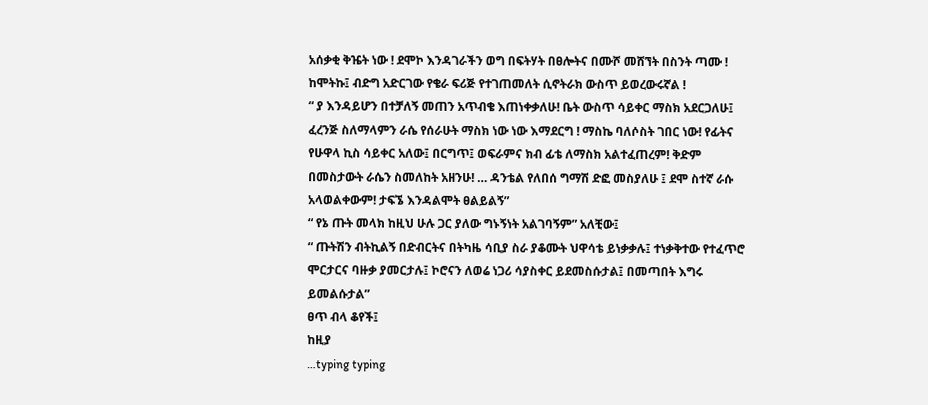አሰቃቂ ቅዤት ነው ! ደሞኮ እንዳገራችን ወግ በፍትሃት በፀሎትና በሙሾ መሸኘት በስንት ጣሙ ! ከሞትኩ፤ ብድግ አድርገው የቄራ ፍሪጅ የተገጠመለት ሲኖትራክ ውስጥ ይወረውሩኛል !
“ ያ እንዳይሆን በተቻለኝ መጠን አጥብቄ እጠነቀቃለሁ! ቤት ውስጥ ሳይቀር ማስክ አደርጋለሁ፤ ፈረንጅ ስለማላምን ራሴ የሰራሁት ማስክ ነው ነው እማደርግ ! ማስኬ ባለሶስት ገበር ነው! የፊትና የሁዋላ ኪስ ሳይቀር አለው፤ በርግጥ፤ ወፍራምና ክብ ፊቴ ለማስክ አልተፈጠረም! ቅድም በመስታውት ራሴን ስመለከት አዘንሁ! … ዳንቴል የለበሰ ግማሽ ድፎ መስያለሁ ፤ ደሞ ስተኛ ራሱ አላወልቀውም! ታፍኜ እንዳልሞት ፀልይልኝ”
“ የኔ ጡት መላክ ከዚህ ሁሉ ጋር ያለው ግኑኝነት አልገባኝም” አለቺው፤
“ ጡትሽን ብትኪልኝ በድብርትና በትካዜ ሳቢያ ስራ ያቆሙት ህዋሳቴ ይነቃቃሉ፤ ተነቃቅተው የተፈጥሮ ሞርታርና ባዙቃ ያመርታሉ፤ ኮሮናን ለወሬ ነጋሪ ሳያስቀር ይደመስሱታል፤ በመጣበት እግሩ ይመልሱታል”
ፀጥ ብላ ቆየች፤
ከዚያ
…typing typing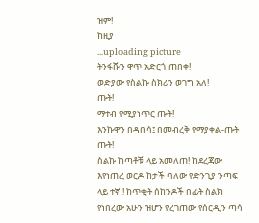ዝም!
ከዚያ
...uploading picture
ትንፋሹን ዋጥ አድርጎ ጠበቀ!
ወድያው የስልኩ ስክሪን ወገግ አለ!
ጡት!
ማተብ የሚያነጥር ጡት!
እንኩዋን በዳበሳ፤ በመብረቅ የማያቀል-ጡት
ጡት!
ስልኩ ከጣቶቹ ላይ አመለጠ! ከደረጃው እየነጠረ ወርዶ ከታች ባለው የድንጊያ ንጣፍ ላይ ተኛ ! ከጥቂት ሰከንዶች በፊት ስልክ የነበረው አሁን ዝሆን የረገጠው የሰርዲን ጣሳ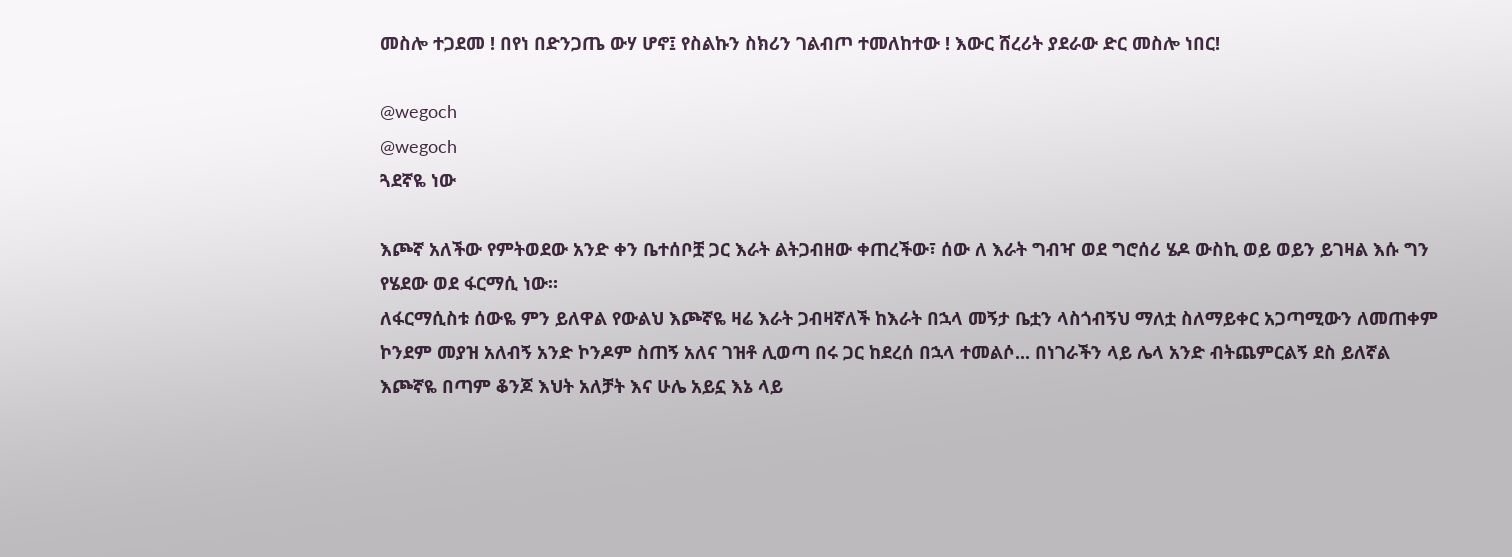መስሎ ተጋደመ ! በየነ በድንጋጤ ውሃ ሆኖ፤ የስልኩን ስክሪን ገልብጦ ተመለከተው ! እውር ሸረሪት ያደራው ድር መስሎ ነበር!

@wegoch
@wegoch
ጓደኛዬ ነው

እጮኛ አለችው የምትወደው አንድ ቀን ቤተሰቦቿ ጋር እራት ልትጋብዘው ቀጠረችው፣ ሰው ለ እራት ግብዣ ወደ ግሮሰሪ ሄዶ ውስኪ ወይ ወይን ይገዛል እሱ ግን የሄደው ወደ ፋርማሲ ነው።
ለፋርማሲስቱ ሰውዬ ምን ይለዋል የውልህ እጮኛዬ ዛሬ እራት ጋብዛኛለች ከእራት በኋላ መኝታ ቤቷን ላስጎብኝህ ማለቷ ስለማይቀር አጋጣሚውን ለመጠቀም ኮንደም መያዝ አለብኝ አንድ ኮንዶም ስጠኝ አለና ገዝቶ ሊወጣ በሩ ጋር ከደረሰ በኋላ ተመልሶ... በነገራችን ላይ ሌላ አንድ ብትጨምርልኝ ደስ ይለኛል እጮኛዬ በጣም ቆንጆ እህት አለቻት እና ሁሌ አይኗ እኔ ላይ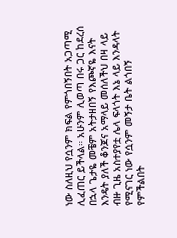ነው ስለዚህ የሷንም ክፍል የምጎበኝበት አጋጣሚ ሊፈጠር ይችላል። አሁንም ሊወጣ በሩ ጋር ከደረሰ በኋላ ጌታዬ መቼም አትታዘበኝ የእጮኛዬ እናት እንዴት ያለች ቆንጆና አማላይ መሰለችህ በዛ ላይ ብዙ ጊዜ አስተያየቷ ሌላ ፍላጎት እኔ ላይ እንዳላት የሚናገር ነው የሷንም መኝታ ቤት ልጎበኝ የምችልበት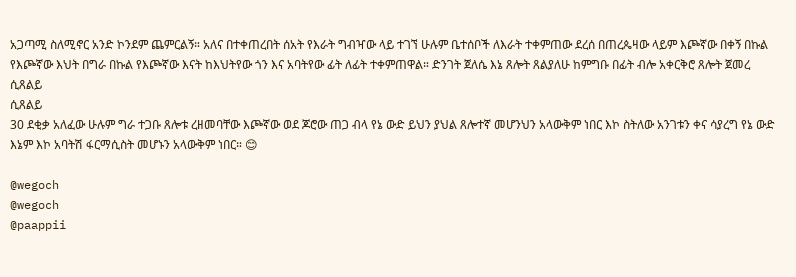አጋጣሚ ስለሚኖር አንድ ኮንደም ጨምርልኝ። አለና በተቀጠረበት ሰአት የእራት ግብዣው ላይ ተገኘ ሁሉም ቤተሰቦች ለእራት ተቀምጠው ደረሰ በጠረጴዛው ላይም እጮኛው በቀኝ በኩል የእጮኛው እህት በግራ በኩል የእጮኛው እናት ከእህትየው ጎን እና አባትየው ፊት ለፊት ተቀምጠዋል። ድንገት ጀለሴ እኔ ጸሎት ጸልያለሁ ከምግቡ በፊት ብሎ አቀርቅሮ ጸሎት ጀመረ
ሲጸልይ
ሲጸልይ
30 ደቂቃ አለፈው ሁሉም ግራ ተጋቡ ጸሎቱ ረዘመባቸው እጮኛው ወደ ጆሮው ጠጋ ብላ የኔ ውድ ይህን ያህል ጸሎተኛ መሆንህን አላውቅም ነበር እኮ ስትለው አንገቱን ቀና ሳያረግ የኔ ውድ እኔም እኮ አባትሽ ፋርማሲስት መሆኑን አላውቅም ነበር። 😊

@wegoch
@wegoch
@paappii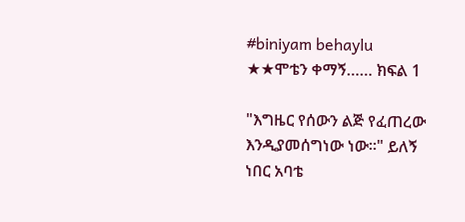#biniyam behaylu
★★ሞቴን ቀማኝ…… ክፍል 1

"እግዜር የሰውን ልጅ የፈጠረው እንዲያመሰግነው ነው።" ይለኝ ነበር አባቴ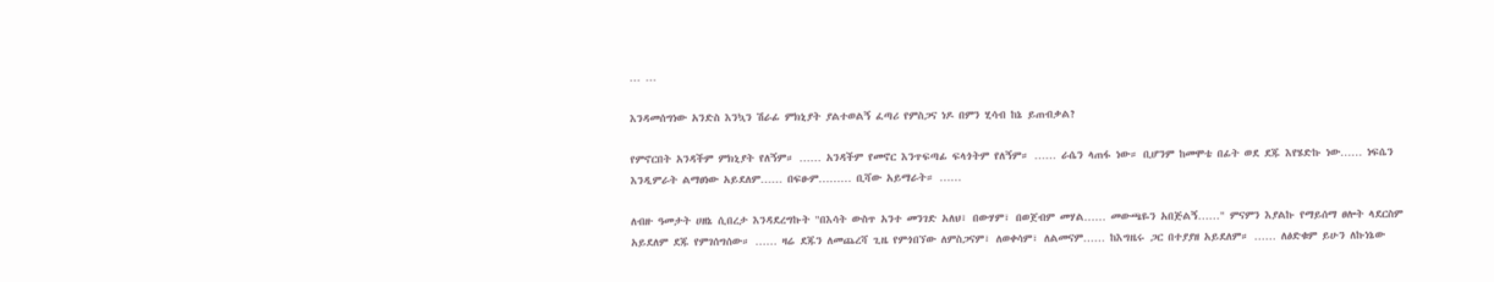… …

እንዳመሰግነው አንድስ እንኳን ሽራፊ ምክኒያት ያልተወልኝ ፈጣሪ የምስጋና ነዶ በምን ሂሳብ ከኔ ይጠብቃል?

የምኖርበት አንዳችም ምክኒያት የለኝም። …… አንዳችም የመኖር እንጥፍጣፊ ፍላጎትም የለኝም። …… ራሴን ላጠፋ ነው። ቢሆንም ከመሞቴ በፊት ወደ ደጁ እየሄድኩ ነው…… ነፍሴን እንዲምራት ልማፀነው አይደለም…… በፍፁም……… ቢሻው አይማራት። ……

ለብዙ ዓመታት ሀዘኔ ሲበረታ እንዳደረግኩት "በእሳት ውስጥ አንተ መንገድ አለህ፣ በውሃም፣ በወጀብም መሃል…… መውጫዬን አበጅልኝ……" ምናምን እያልኩ የማይሰማ ፀሎት ላደርስም አይደለም ደጁ የምገሰግሰው። …… ዛሬ ደጁን ለመጨረሻ ጊዜ የምጎበኘው ለምስጋናም፣ ለወቀሳም፣ ለልመናም…… ከእግዜሩ ጋር በተያያዘ አይደለም። …… ለፅድቁም ይሁን ለኩነኔው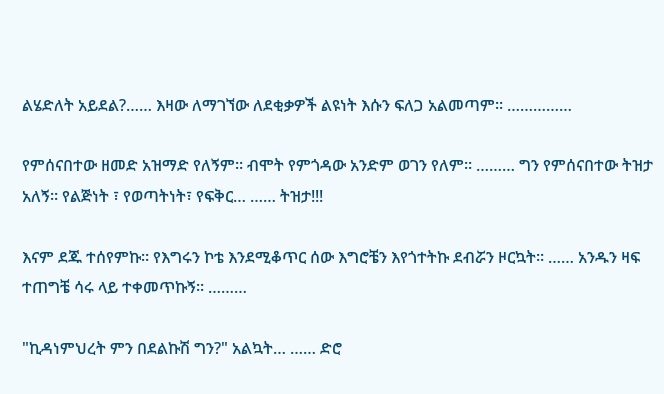ልሄድለት አይደል?…… እዛው ለማገኘው ለደቂቃዎች ልዩነት እሱን ፍለጋ አልመጣም። ……………

የምሰናበተው ዘመድ አዝማድ የለኝም። ብሞት የምጎዳው አንድም ወገን የለም። ……… ግን የምሰናበተው ትዝታ አለኝ። የልጅነት ፣ የወጣትነት፣ የፍቅር… …… ትዝታ!!!

እናም ደጁ ተሰየምኩ። የእግሩን ኮቴ እንደሚቆጥር ሰው እግሮቼን እየጎተትኩ ደብሯን ዞርኳት። …… አንዱን ዛፍ ተጠግቼ ሳሩ ላይ ተቀመጥኩኝ። ………

"ኪዳነምህረት ምን በደልኩሽ ግን?" አልኳት… …… ድሮ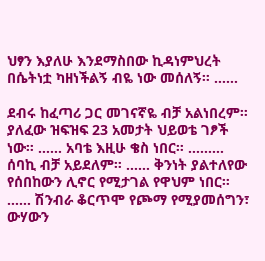ህፃን እያለሁ እንደማስበው ኪዳነምህረት በሴትነቷ ካዘነችልኝ ብዬ ነው መሰለኝ። ……

ደብሩ ከፈጣሪ ጋር መገናኛዬ ብቻ አልነበረም። ያለፈው ዝፍዝፍ 23 አመታት ህይወቴ ገፆች ነው። …… አባቴ እዚሁ ቄስ ነበር። ……… ሰባኪ ብቻ አይደለም። …… ቅንነት ያልተለየው የሰበከውን ሊኖር የሚታገል የዋህም ነበር። …… ሽንብራ ቆርጥሞ የጮማ የሚያመሰግን፣ ውሃውን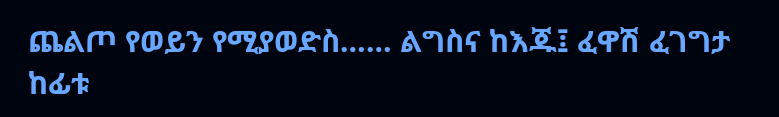ጨልጦ የወይን የሚያወድስ…… ልግስና ከእጁ፤ ፈዋሽ ፈገግታ ከፊቱ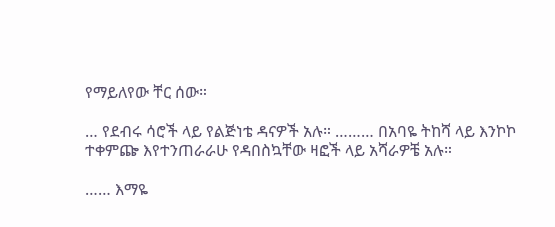የማይለየው ቸር ሰው።

… የደብሩ ሳሮች ላይ የልጅነቴ ዳናዎች አሉ። ……… በአባዬ ትከሻ ላይ እንኮኮ ተቀምጬ እየተንጠራራሁ የዳበስኳቸው ዛፎች ላይ አሻራዎቼ አሉ።

…… እማዬ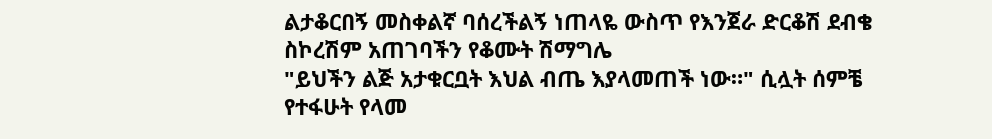ልታቆርበኝ መስቀልኛ ባሰረችልኝ ነጠላዬ ውስጥ የእንጀራ ድርቆሽ ደብቄ ስኮረሽም አጠገባችን የቆሙት ሽማግሌ
"ይህችን ልጅ አታቁርቧት እህል ብጤ እያላመጠች ነው።" ሲሏት ሰምቼ የተፋሁት የላመ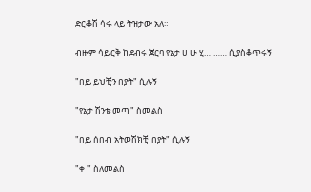ድርቆሽ ሳሩ ላይ ትዝታው አለ።

ብዙም ሳይርቅ ከደብሩ ጀርባ የኔታ ሀ ሁ ሂ… …… ሲያስቆጥሩኝ

"በይ ይህቺን በያት" ሲሉኝ

"የኔታ ሽንቴ መጣ" ስመልስ

"በይ ሰበብ አትወሽክቺ በያት" ሲሉኝ

"ቀ " ስለመልስ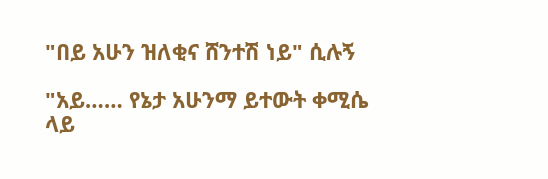"በይ አሁን ዝለቂና ሸንተሽ ነይ" ሲሉኝ

"አይ…… የኔታ አሁንማ ይተውት ቀሚሴ ላይ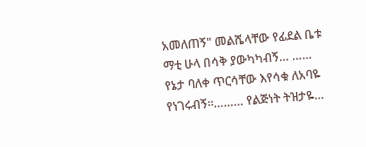አመለጠኝ" መልሼላቸው የፊደል ቤቱ ማቲ ሁላ በሳቅ ያውካካብኝ… ……
የኔታ ባለቀ ጥርሳቸው እየሳቁ ለአባዬ የነገሩብኝ።……… የልጅነት ትዝታዬ…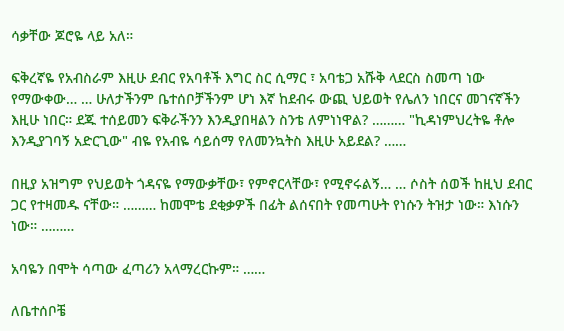ሳቃቸው ጆሮዬ ላይ አለ።

ፍቅረኛዬ የአብስራም እዚሁ ደብር የአባቶች እግር ስር ሲማር ፣ አባቴጋ አሹቅ ላደርስ ስመጣ ነው የማውቀው… … ሁለታችንም ቤተሰቦቻችንም ሆነ እኛ ከደብሩ ውጪ ህይወት የሌለን ነበርና መገናኛችን እዚሁ ነበር። ደጁ ተሰይመን ፍቅራችንን እንዲያበዛልን ስንቴ ለምነነዋል? ……… "ኪዳነምህረትዬ ቶሎ እንዲያገባኝ አድርጊው" ብዬ የአብዬ ሳይሰማ የለመንኳትስ እዚሁ አይደል? ……

በዚያ አዝግም የህይወት ጎዳናዬ የማውቃቸው፣ የምኖርላቸው፣ የሚኖሩልኝ… … ሶስት ሰወች ከዚህ ደብር ጋር የተዛመዱ ናቸው። ……… ከመሞቴ ደቂቃዎች በፊት ልሰናበት የመጣሁት የነሱን ትዝታ ነው። እነሱን ነው። ………

አባዬን በሞት ሳጣው ፈጣሪን አላማረርኩም። ……

ለቤተሰቦቼ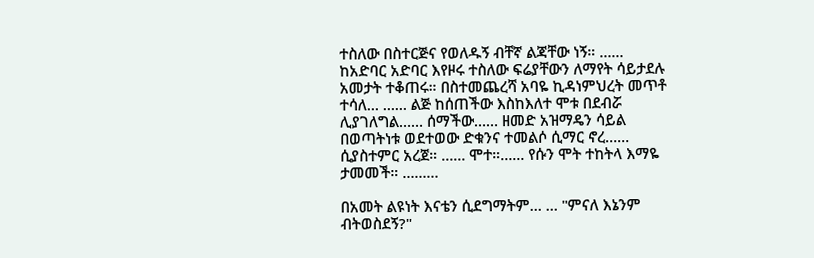ተስለው በስተርጅና የወለዱኝ ብቸኛ ልጃቸው ነኝ። …… ከአድባር አድባር እየዞሩ ተስለው ፍሬያቸውን ለማየት ሳይታደሉ አመታት ተቆጠሩ። በስተመጨረሻ አባዬ ኪዳነምህረት መጥቶ ተሳለ… …… ልጅ ከሰጠችው እስከእለተ ሞቱ በደብሯ ሊያገለግል…… ሰማችው…… ዘመድ አዝማዴን ሳይል በወጣትነቱ ወደተወው ድቁንና ተመልሶ ሲማር ኖረ…… ሲያስተምር አረጀ። …… ሞተ።…… የሱን ሞት ተከትላ እማዬ ታመመች። ………

በአመት ልዩነት እናቴን ሲደግማትም… … "ምናለ እኔንም ብትወስደኝ?"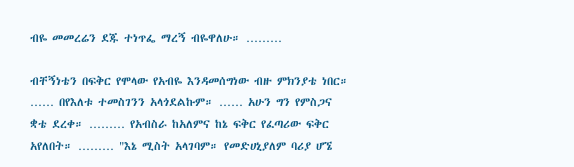ብዬ መመረሬን ደጁ ተነጥፌ ማረኝ ብዬዋለሁ። ………

ብቸኝነቴን በፍቅር የሞላው የአብዬ እንዳመሰግነው ብዙ ምክንያቴ ነበር። …… በየእለቱ ተመስገንን አላጎደልኩም። …… አሁን ግን የምስጋና ቋቴ ደረቀ። ……… የአብስራ ከአለምና ከኔ ፍቅር የፈጣሪው ፍቅር አየለበት። ……… "እኔ ሚስት አላገባም። የመድሀኒያለም ባሪያ ሆኜ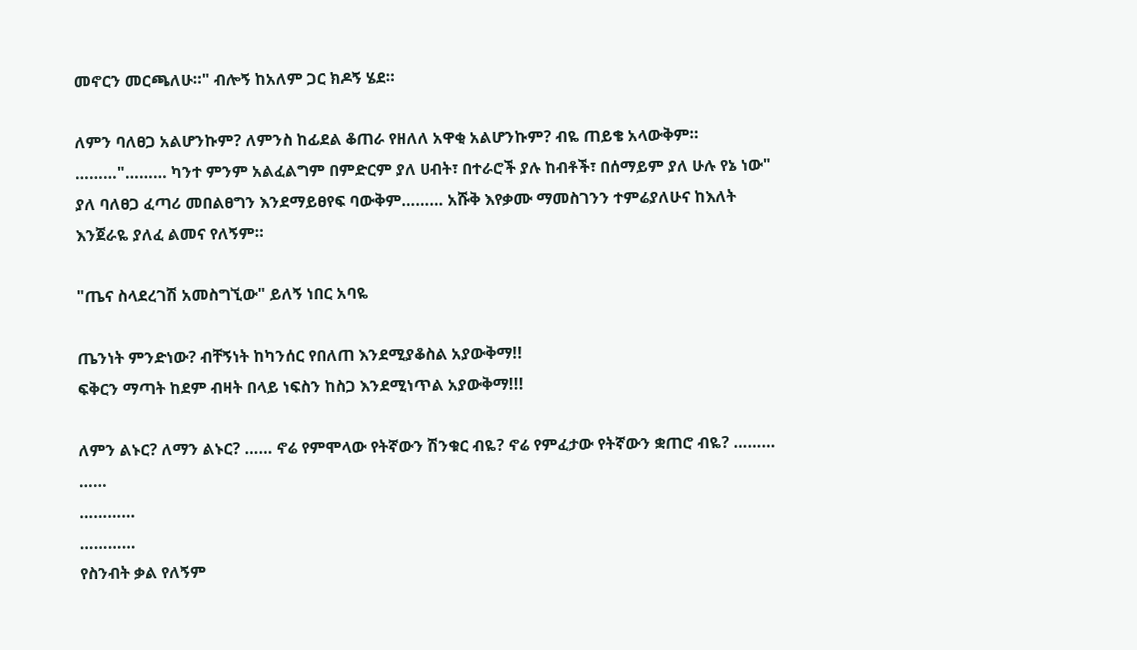መኖርን መርጫለሁ።" ብሎኝ ከአለም ጋር ክዶኝ ሄደ።

ለምን ባለፀጋ አልሆንኩም? ለምንስ ከፊደል ቆጠራ የዘለለ አዋቂ አልሆንኩም? ብዬ ጠይቄ አላውቅም። ………"……… ካንተ ምንም አልፈልግም በምድርም ያለ ሀብት፣ በተራሮች ያሉ ከብቶች፣ በሰማይም ያለ ሁሉ የኔ ነው" ያለ ባለፀጋ ፈጣሪ መበልፀግን እንደማይፀየፍ ባውቅም……… አሹቅ እየቃሙ ማመስገንን ተምሬያለሁና ከእለት እንጀራዬ ያለፈ ልመና የለኝም።

"ጤና ስላደረገሽ አመስግኚው" ይለኝ ነበር አባዬ

ጤንነት ምንድነው? ብቸኝነት ከካንሰር የበለጠ እንደሚያቆስል አያውቅማ!!
ፍቅርን ማጣት ከደም ብዛት በላይ ነፍስን ከስጋ እንደሚነጥል አያውቅማ!!!

ለምን ልኑር? ለማን ልኑር? …… ኖሬ የምሞላው የትኛውን ሽንቁር ብዬ? ኖሬ የምፈታው የትኛውን ቋጠሮ ብዬ? ……… ……
…………
…………
የስንብት ቃል የለኝም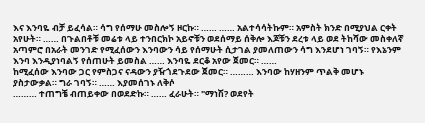እና እንባዬ ብቻ ይፈሳል። ሳግ የሰማሁ መስሎኝ ዞርኩ። …… …… አልተሳሳትኩም። አምስት ክንድ በሚያህል ርቀት አየሁት። …… በጉልበቶቹ መሬቱ ላይ ተንበርክኮ አይኖቹን ወደሰማይ ሰቅሎ እጆቹን ደረቱ ላይ ወደ ትከሻው መስቀለኛ አጣምሮ በአራት መንገድ የሚፈሰውን እንባውን ሳይ የሰማሁት ሲታገል ያመለጠውን ሳግ እንደሆነ ገባኝ። የእኔንም እንባ እንዲያነባልኝ የሰጠሁት ይመስል …… እንባዬ ደርቆ አየው ጀመር። ……
ከሚፈሰው እንባው ጋር የምስጋና ናዳውን ያዥጎደጉደው ጀመር። ……… እንባው ከሃዘንም ጥልቅ መሆኑ ያስታውቃል። ግራ ገባኝ። …… እያመሰገኑ ለቅሶ
……… ተጠግቼ ብጠይቀው በወደድኩ። …… ፈራሁት። "ማነሽ? ወደየት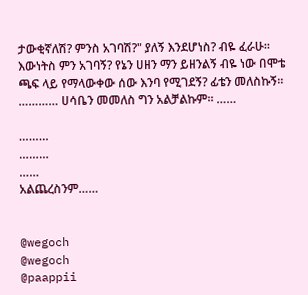ታውቂኛለሽ? ምንስ አገባሽ?" ያለኝ እንደሆነስ? ብዬ ፈራሁ። እውነትስ ምን አገባኝ? የኔን ሀዘን ማን ይዘንልኝ ብዬ ነው በሞቴ ጫፍ ላይ የማላውቀው ሰው እንባ የሚገደኝ? ፊቴን መለስኩኝ። ………… ሀሳቤን መመለስ ግን አልቻልኩም። ……

………
………
……
አልጨረስንም……


@wegoch
@wegoch
@paappii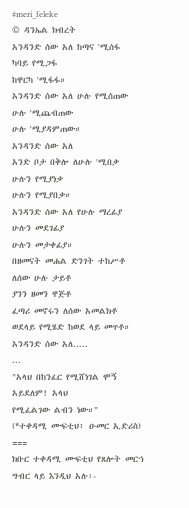#meri_feleke
© ዳንኤል ክብረት
አንዳንድ ሰው አለ ከጣና 'ሚሰፋ
ካባይ የሚጋፋ
ከዋርካ 'ሚፋፋ።
አንዳንድ ሰው አለ ሁሉ የሚሰጠው
ሁሉ 'ሚጨብጠው
ሁሉ 'ሚያዳምጠው።
አንዳንድ ሰው አለ
አንድ ቦታ በቅሎ ለሁሉ 'ሚበቃ
ሁሉን የሚያነቃ
ሁሉን የሚያበቃ።
አንዳንድ ሰው አለ የሁሉ ማረፊያ
ሁሉን መደገፊያ
ሁሉን መታቀፊያ።
በዘመናት መሐል ድንገት ተከሥቶ
ለሰው ሁሉ ታይቶ
ያንን ዘመን ዋጅቶ
ፈጣሪ መኖሩን ለሰው አመልክቶ
ወደላይ የሚሄድ ከወደ ላይ መጥቶ።
አንዳንድ ሰው አለ.....
...
"አላህ በከንፈር የሚሸነገል ሞኝ አይደለም! አላህ
የሚፈልገው ልብን ነው።"
(*ተቀዳሚ ሙፍቲህ፥ ዑመር ኢድሪስ)
===
ክቡር ተቀዳሚ ሙፍቲህ የጸሎት መርኀ ግብር ላይ እንዲህ አሉ፡-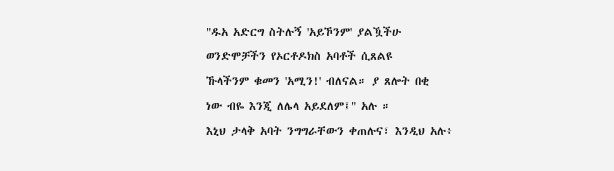"ዱአ አድርግ ስትሉኝ 'አይኾንም' ያልዃችሁ
ወንድሞቻችን የኦርቶዶክስ አባቶች ሲጸልዩ
ኹላችንም ቁመን 'አሚን!' ብለናል። ያ ጸሎት በቂ
ነው ብዬ እንጂ ለሌላ አይደለም፤" አሉ ።
እኒህ ታላቅ አባት ንግግራቸውን ቀጠሉና፣ እንዲህ አሉ፥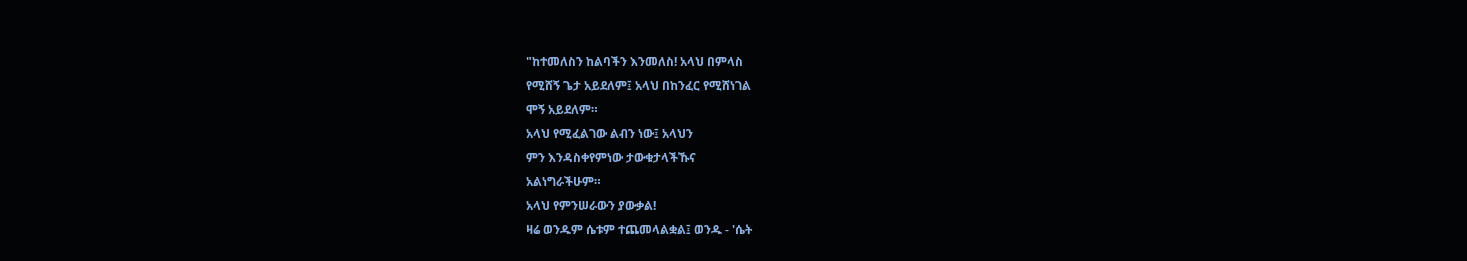"ከተመለስን ከልባችን እንመለስ! አላህ በምላስ
የሚሸኝ ጌታ አይደለም፤ አላህ በከንፈር የሚሸነገል
ሞኝ አይደለም።
አላህ የሚፈልገው ልብን ነው፤ አላህን
ምን እንዳስቀየምነው ታውቁታላችኹና
አልነግራችሁም።
አላህ የምንሠራውን ያውቃል!
ዛሬ ወንዱም ሴቱም ተጨመላልቋል፤ ወንዱ - 'ሴት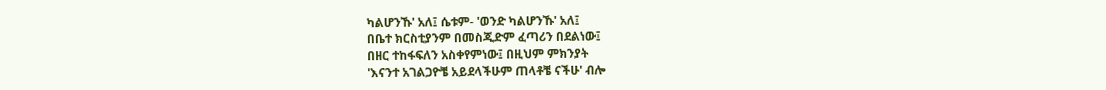ካልሆንኹ' አለ፤ ሴቱም- 'ወንድ ካልሆንኹ' አለ፤
በቤተ ክርስቲያንም በመስጂድም ፈጣሪን በደልነው፤
በዘር ተከፋፍለን አስቀየምነው፤ በዚህም ምክንያት
'እናንተ አገልጋዮቼ አይደላችሁም ጠላቶቼ ናችሁ' ብሎ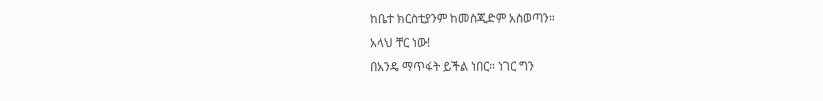ከቤተ ክርስቲያንም ከመስጂድም አስወጣን።
አላህ ቸር ነው!
በአንዴ ማጥፋት ይችል ነበር። ነገር ግን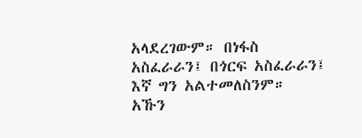አላደረገውም። በነፋስ አስፈራራን፤ በጎርፍ አስፈራራን፤
እኛ ግን አልተመለስንም።
አኹን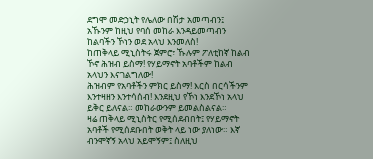ደግሞ መድኃኒት የሌለው በሽታ አመጣብን፤
አኹንም ከዚህ የባሰ መከራ እንዳይመጣብን
ከልባችን ኾነን ወደ አላህ እንመለስ!
ከጠቅላይ ሚኒስትሩ ጀምሮ፣ ኹሉም ፖለቲከኛ ከልብ
ኾኖ ሕዝብ ይስማ! የሃይማኖት አባቶችም ከልብ
አላህን እናገልግለው!
ሕዝብም የአባቶችን ምክር ይስማ! እርስ በርሳችንም
እንተዛዘን እንተሳሰብ! እንደዚህ የኾነ እንደኾነ አላህ
ይቅር ይለናል። መከራውንም ይመልስልናል።
ዛሬ ጠቅላይ ሚኒስትር የሚሰደብበት፤ የሃይማኖት
አባቶች የሚሰደቡበት ወቅት ላይ ነው ያለነው። እኛ
ብንሞኛኝ አላህ አይሞኝም፤ ስለዚህ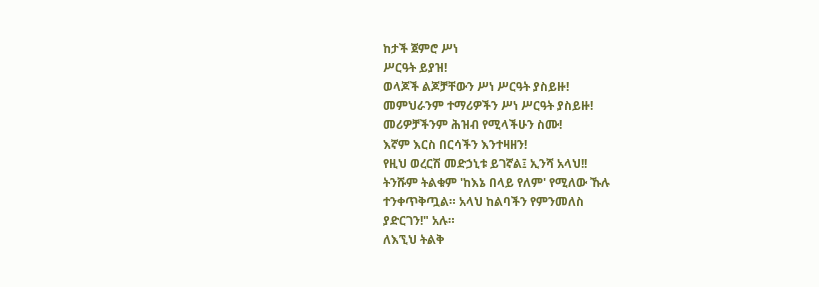ከታች ጀምሮ ሥነ
ሥርዓት ይያዝ!
ወላጆች ልጆቻቸውን ሥነ ሥርዓት ያስይዙ!
መምህራንም ተማሪዎችን ሥነ ሥርዓት ያስይዙ!
መሪዎቻችንም ሕዝብ የሚላችሁን ስሙ!
እኛም እርስ በርሳችን እንተዛዘን!
የዚህ ወረርሽ መድኃኒቱ ይገኛል፤ ኢንሻ አላህ!!
ትንሹም ትልቁም 'ከእኔ በላይ የለም' የሚለው ኹሉ
ተንቀጥቅጧል። አላህ ከልባችን የምንመለስ
ያድርገን!" አሉ።
ለእኚህ ትልቅ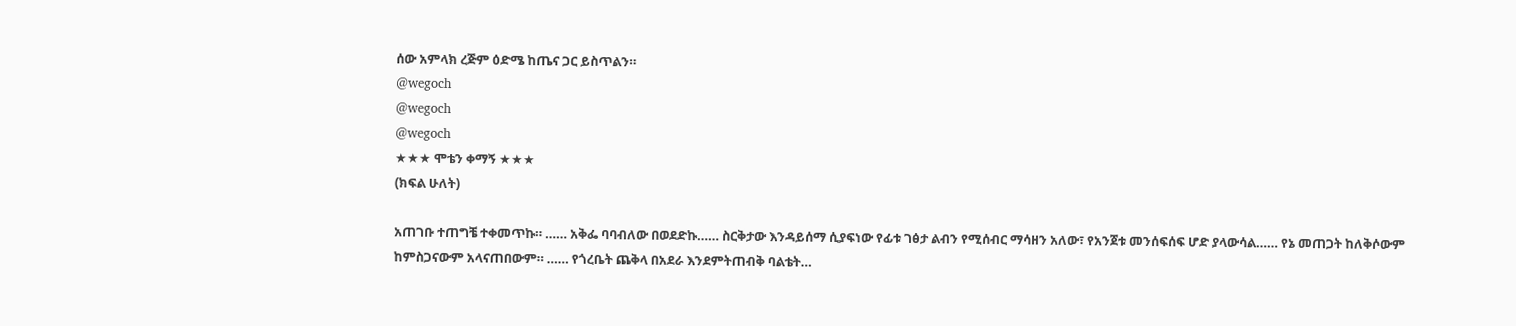ሰው አምላክ ረጅም ዕድሜ ከጤና ጋር ይስጥልን።
@wegoch
@wegoch
@wegoch
★★★ ሞቴን ቀማኝ ★★★
(ክፍል ሁለት)

አጠገቡ ተጠግቼ ተቀመጥኩ። …… አቅፌ ባባብለው በወደድኩ…… ስርቅታው እንዳይሰማ ሲያፍነው የፊቱ ገፅታ ልብን የሚሰብር ማሳዘን አለው፣ የአንጀቱ መንሰፍሰፍ ሆድ ያላውሳል…… የኔ መጠጋት ከለቅሶውም ከምስጋናውም አላናጠበውም። …… የጎረቤት ጨቅላ በአደራ እንደምትጠብቅ ባልቴት…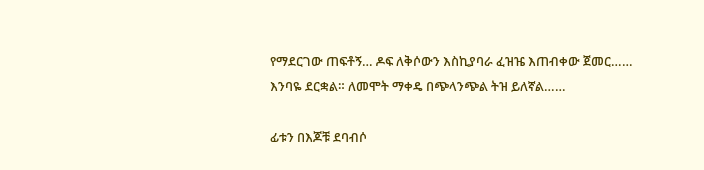የማደርገው ጠፍቶኝ… ዶፍ ለቅሶውን እስኪያባራ ፈዝዤ እጠብቀው ጀመር…… እንባዬ ደርቋል። ለመሞት ማቀዴ በጭላንጭል ትዝ ይለኛል……

ፊቱን በእጆቹ ደባብሶ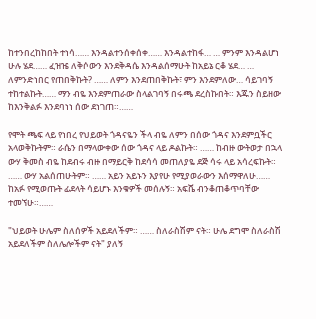ከተንበረከከበት ተነሳ…… እንዳልተንሰቀሰቀ…… እንዳልተከፋ… … ምንም እንዳልሆነ ሁሉ ሄደ…… ፈዝዤ ለቅሶውን እንደቅዳሴ እንዳልሰማሁት ከአይኔ ርቆ ሄደ… … ለምንድነበር የጠበቅኩት? …… ለምን እንደጠበቅኩት፣ ምን እንደምለው… ሳይገባኝ ተከተልኩት…… ማን ብዬ እንደምጠራው ስላልገባኝ በሩጫ ደረስኩበት። እጁን ስይዘው ከእንቅልፉ እንደባነነ ሰው ደነገጠ።……

የሞት ጫፍ ላይ የነበረ የህይወት ጎዳናዬን ችላ ብዬ ለምን በሰው ጎዳና እንደምቧችር አላወቅኩትም። ራሴን በማላውቀው ሰው ጎዳና ላይ ዶልኩት። …… ከብዙ ውትወታ በኋላ ውሃ ቅመስ ብዬ ከደብሩ ብዙ በማይርቅ ከደሳሳ መጠለያዬ ደጅ ሳሩ ላይ አሳረፍኩት። …… ውሃ አልሰጠሁትም። …… አይን አይኑን እያየሁ የሚያወራውን እሰማዋለሁ…… ከአፉ የሚወጡት ፊደላት ሳይሆኑ እንቁዎች መሰሉኝ። አፍሼ ብንቆጠቆጥባቸው ተመኘሁ።……

"ህይወት ሁሌም ስለሰዎች አይደለችም። …… ስለራስሽም ናት። ሁሌ ደግሞ ስለራስሽ አይደለችም ስለሌሎችም ናት" ያለኝ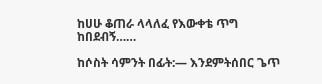ከሀሁ ቆጠራ ላላለፈ የእውቀቴ ጥግ ከበደብኝ……

ከሶስት ሳምንት በፊት:— እንደምትሰበር ጌጥ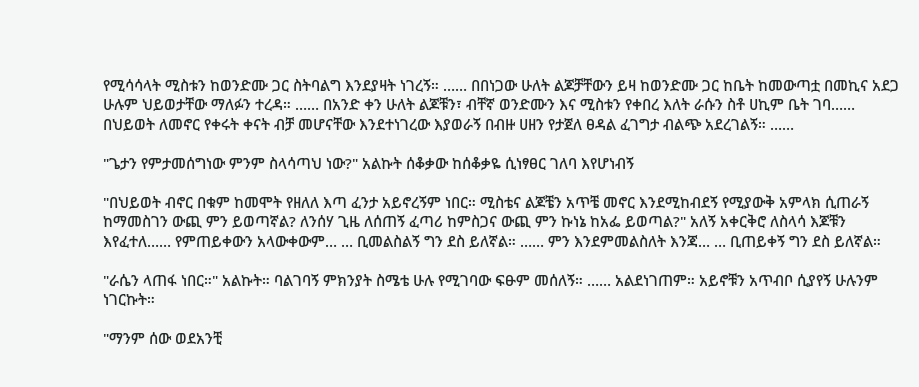የሚሳሳላት ሚስቱን ከወንድሙ ጋር ስትባልግ እንደያዛት ነገረኝ። …… በበነጋው ሁለት ልጆቻቸውን ይዛ ከወንድሙ ጋር ከቤት ከመውጣቷ በመኪና አደጋ ሁሉም ህይወታቸው ማለፉን ተረዳ። …… በአንድ ቀን ሁለት ልጆቹን፣ ብቸኛ ወንድሙን እና ሚስቱን የቀበረ እለት ራሱን ስቶ ሀኪም ቤት ገባ…… በህይወት ለመኖር የቀሩት ቀናት ብቻ መሆናቸው እንደተነገረው እያወራኝ በብዙ ሀዘን የታጀለ ፀዳል ፈገግታ ብልጭ አደረገልኝ። ……

"ጌታን የምታመሰግነው ምንም ስላሳጣህ ነው?" አልኩት ሰቆቃው ከሰቆቃዬ ሲነፃፀር ገለባ እየሆነብኝ

"በህይወት ብኖር በቁም ከመሞት የዘለለ እጣ ፈንታ አይኖረኝም ነበር። ሚስቴና ልጆቼን አጥቼ መኖር እንደሚከብደኝ የሚያውቅ አምላክ ሲጠራኝ ከማመስገን ውጪ ምን ይወጣኛል? ለንሰሃ ጊዜ ለሰጠኝ ፈጣሪ ከምስጋና ውጪ ምን ኩነኔ ከአፌ ይወጣል?" አለኝ አቀርቅሮ ለስላሳ እጆቹን እየፈተለ…… የምጠይቀውን አላውቀውም… … ቢመልስልኝ ግን ደስ ይለኛል። …… ምን እንደምመልስለት እንጃ… … ቢጠይቀኝ ግን ደስ ይለኛል።

"ራሴን ላጠፋ ነበር።" አልኩት። ባልገባኝ ምክንያት ስሜቴ ሁሉ የሚገባው ፍፁም መሰለኝ። …… አልደነገጠም። አይኖቹን አጥብቦ ሲያየኝ ሁሉንም ነገርኩት።

"ማንም ሰው ወደአንቺ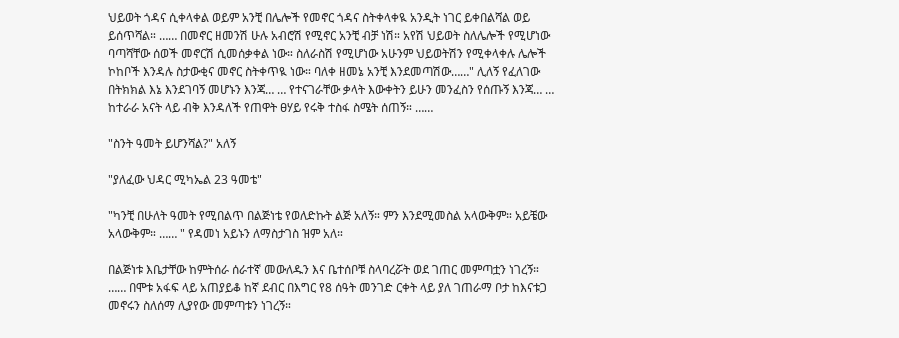ህይወት ጎዳና ሲቀላቀል ወይም አንቺ በሌሎች የመኖር ጎዳና ስትቀላቀዪ አንዲት ነገር ይቀበልሻል ወይ ይሰጥሻል። …… በመኖር ዘመንሽ ሁሉ አብሮሽ የሚኖር አንቺ ብቻ ነሽ። አየሽ ህይወት ስለሌሎች የሚሆነው ባጣሻቸው ሰወች መኖርሽ ሲመሰቃቀል ነው። ስለራስሽ የሚሆነው አሁንም ህይወትሽን የሚቀላቀሉ ሌሎች ኮከቦች እንዳሉ ስታውቂና መኖር ስትቀጥዪ ነው። ባለቀ ዘመኔ አንቺ እንደመጣሽው……" ሊለኝ የፈለገው በትክክል እኔ እንደገባኝ መሆኑን እንጃ… … የተናገራቸው ቃላት እውቀትን ይሁን መንፈስን የሰጡኝ እንጃ… … ከተራራ አናት ላይ ብቅ እንዳለች የጠዋት ፀሃይ የሩቅ ተስፋ ስሜት ሰጠኝ። ……

"ስንት ዓመት ይሆንሻል?" አለኝ

"ያለፈው ህዳር ሚካኤል 23 ዓመቴ"

"ካንቺ በሁለት ዓመት የሚበልጥ በልጅነቴ የወለድኩት ልጅ አለኝ። ምን እንደሚመስል አላውቅም። አይቼው አላውቅም። …… " የዳመነ አይኑን ለማስታገስ ዝም አለ።

በልጅነቱ እቤታቸው ከምትሰራ ሰራተኛ መውለዱን እና ቤተሰቦቹ ስላባረሯት ወደ ገጠር መምጣቷን ነገረኝ። …… በሞቱ አፋፍ ላይ አጠያይቆ ከኛ ደብር በእግር የ8 ሰዓት መንገድ ርቀት ላይ ያለ ገጠራማ ቦታ ከእናቱጋ መኖሩን ስለሰማ ሊያየው መምጣቱን ነገረኝ።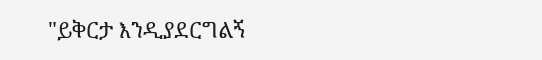"ይቅርታ እንዲያደርግልኝ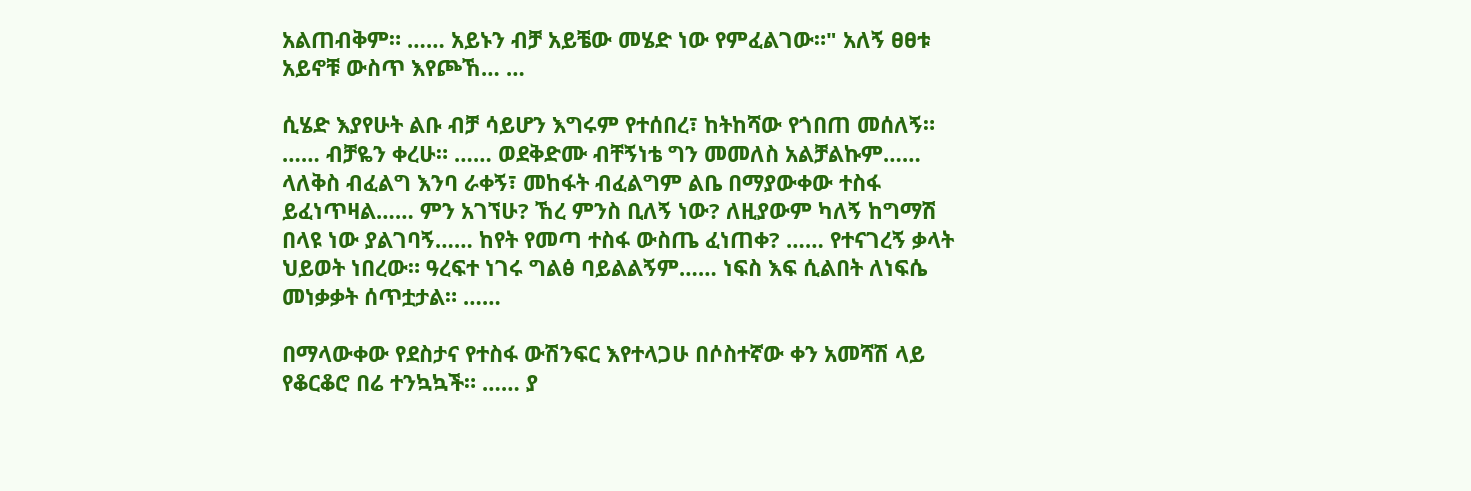አልጠብቅም። …… አይኑን ብቻ አይቼው መሄድ ነው የምፈልገው።" አለኝ ፀፀቱ አይኖቹ ውስጥ እየጮኸ… …

ሲሄድ እያየሁት ልቡ ብቻ ሳይሆን እግሩም የተሰበረ፣ ከትከሻው የጎበጠ መሰለኝ። …… ብቻዬን ቀረሁ። …… ወደቅድሙ ብቸኝነቴ ግን መመለስ አልቻልኩም…… ላለቅስ ብፈልግ እንባ ራቀኝ፣ መከፋት ብፈልግም ልቤ በማያውቀው ተስፋ ይፈነጥዛል…… ምን አገኘሁ? ኸረ ምንስ ቢለኝ ነው? ለዚያውም ካለኝ ከግማሽ በላዩ ነው ያልገባኝ…… ከየት የመጣ ተስፋ ውስጤ ፈነጠቀ? …… የተናገረኝ ቃላት ህይወት ነበረው። ዓረፍተ ነገሩ ግልፅ ባይልልኝም…… ነፍስ እፍ ሲልበት ለነፍሴ መነቃቃት ሰጥቷታል። ……

በማላውቀው የደስታና የተስፋ ውሽንፍር እየተላጋሁ በሶስተኛው ቀን አመሻሽ ላይ የቆርቆሮ በሬ ተንኳኳች። …… ያ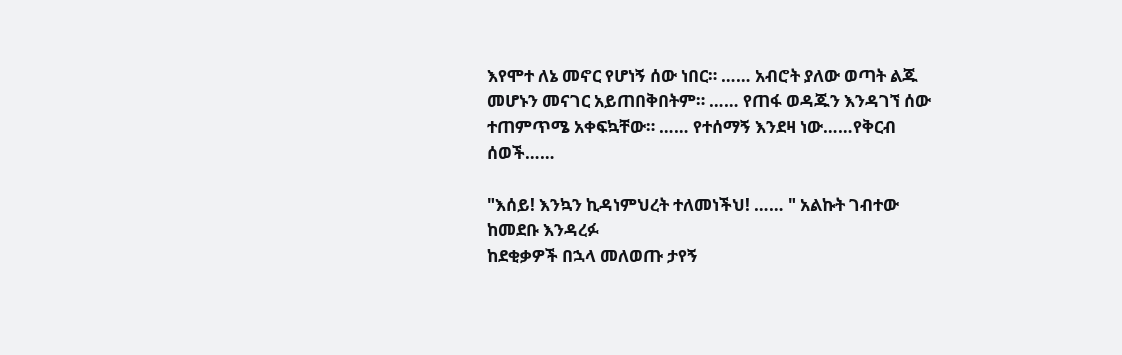እየሞተ ለኔ መኖር የሆነኝ ሰው ነበር። …… አብሮት ያለው ወጣት ልጁ መሆኑን መናገር አይጠበቅበትም። …… የጠፋ ወዳጁን እንዳገኘ ሰው ተጠምጥሜ አቀፍኳቸው። …… የተሰማኝ እንደዛ ነው……የቅርብ ሰወች……

"እሰይ! እንኳን ኪዳነምህረት ተለመነችህ! …… " አልኩት ገብተው ከመደቡ እንዳረፉ
ከደቂቃዎች በኋላ መለወጡ ታየኝ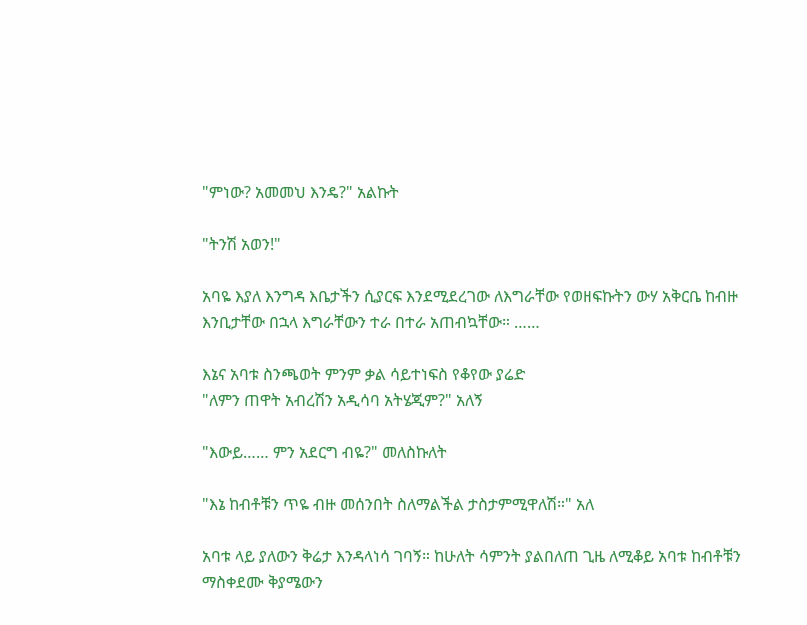"ምነው? አመመህ እንዴ?" አልኩት

"ትንሽ አወን!"

አባዬ እያለ እንግዳ እቤታችን ሲያርፍ እንደሚደረገው ለእግራቸው የወዘፍኩትን ውሃ አቅርቤ ከብዙ እንቢታቸው በኋላ እግራቸውን ተራ በተራ አጠብኳቸው። ……

እኔና አባቱ ስንጫወት ምንም ቃል ሳይተነፍስ የቆየው ያሬድ
"ለምን ጠዋት አብረሽን አዲሳባ አትሄጂም?" አለኝ

"እውይ…… ምን አደርግ ብዬ?" መለስኩለት

"እኔ ከብቶቹን ጥዬ ብዙ መሰንበት ስለማልችል ታስታምሚዋለሽ።" አለ

አባቱ ላይ ያለውን ቅሬታ እንዳላነሳ ገባኝ። ከሁለት ሳምንት ያልበለጠ ጊዜ ለሚቆይ አባቱ ከብቶቹን ማስቀደሙ ቅያሜውን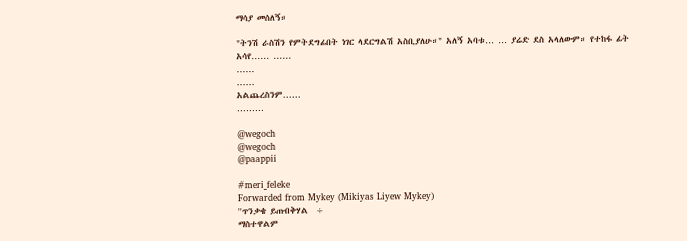ማሳያ መሰለኝ።

"ትንሽ ራስሽን የምትደግፊበት ነገር ላደርግልሽ አስቢያለሁ።" አለኝ አባቱ… … ያሬድ ደስ አላለውም። የተከፋ ፊት አሳየ…… ……
……
……
አልጨረስንም……
………

@wegoch
@wegoch
@paappii

#meri_feleke
Forwarded from Mykey (Mikiyas Liyew Mykey)
''ጥንቃቄ ይጠብቅሃል  ÷
ማስተዋልም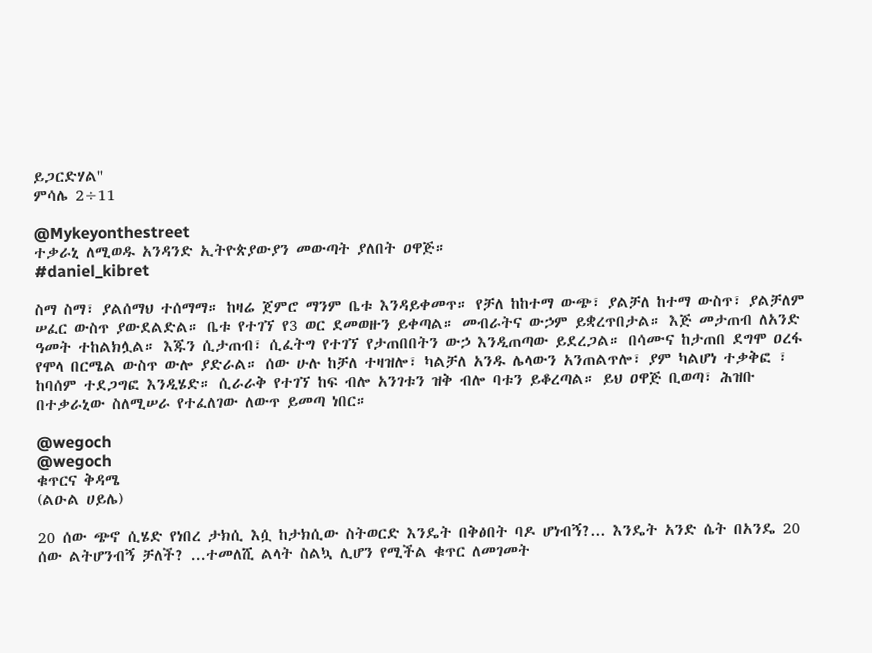ይጋርድሃል''
ምሳሌ 2÷11

@Mykeyonthestreet
ተቃራኒ ለሚወዱ አንዳንድ ኢትዮጵያውያን መውጣት ያለበት ዐዋጅ።
#daniel_kibret

ስማ ስማ፣ ያልሰማህ ተሰማማ። ከዛሬ ጀምሮ ማንም ቤቱ እንዳይቀመጥ። የቻለ ከከተማ ውጭ፣ ያልቻለ ከተማ ውስጥ፣ ያልቻለም ሠፈር ውስጥ ያውደልድል። ቤቱ የተገኘ የ3 ወር ደመወዙን ይቀጣል። መብራትና ውኃም ይቋረጥበታል። እጅ መታጠብ ለአንድ ዓመት ተከልክሏል። እጁን ሲታጠብ፣ ሲፈትግ የተገኘ የታጠበበትን ውኃ እንዲጠጣው ይደረጋል። በሳሙና ከታጠበ ደግሞ ዐረፋ የሞላ በርሜል ውስጥ ውሎ ያድራል። ሰው ሁሉ ከቻለ ተዛዝሎ፣ ካልቻለ አንዱ ሌላውን አንጠልጥሎ፣ ያም ካልሆነ ተቃቅፎ ፣ ከባሰም ተደጋግፎ እንዲሄድ። ሲራራቅ የተገኘ ከፍ ብሎ አንገቱን ዝቅ ብሎ ባቱን ይቆረጣል። ይህ ዐዋጅ ቢወጣ፣ ሕዝቡ በተቃራኒው ስለሚሠራ የተፈለገው ለውጥ ይመጣ ነበር።

@wegoch
@wegoch
ቁጥርና ቅዳሜ
(ልዑል ሀይሌ)

20 ሰው ጭኖ ሲሄድ የነበረ ታክሲ እሷ ከታክሲው ስትወርድ እንዴት በቅፅበት ባዶ ሆነብኝ?... እንዴት አንድ ሴት በአንዴ 20 ሰው ልትሆንብኝ ቻለች? ...ተመለሺ ልላት ስልኳ ሊሆን የሚችል ቁጥር ለመገመት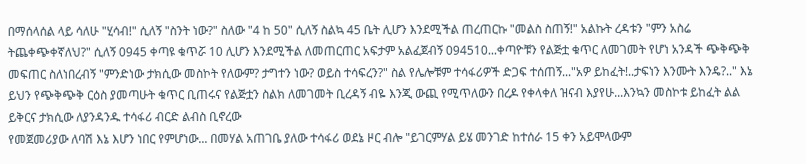በማሰላሰል ላይ ሳለሁ "ሂሳብ!" ሲለኝ "ስንት ነው?" ስለው "4 ከ 50" ሲለኝ ስልኳ 45 ቤት ሊሆን እንደሚችል ጠረጠርኩ "መልስ ስጠኝ!" አልኩት ረዳቱን "ምን አስሬ ትጨቀጭቀኛለህ?" ሲለኝ 0945 ቀጣዩ ቁጥሯ 10 ሊሆን እንደሚችል ለመጠርጠር አፍታም አልፈጀብኝ 094510...ቀጣዮቹን የልጅቷ ቁጥር ለመገመት የሆነ አንዳች ጭቅጭቅ መፍጠር ስለነበረብኝ "ምንድነው ታክሲው መስኮት የለውም? ታግተን ነው? ወይስ ተሳፍረን?" ስል የሌሎቹም ተሳፋሪዎች ድጋፍ ተሰጠኝ..."አዎ ይከፈት!..ታፍነን እንሙት እንዴ?.." እኔ ይህን የጭቅጭቅ ርዕስ ያመጣሁት ቁጥር ቢጠሩና የልጅቷን ስልክ ለመገመት ቢረዳኝ ብዬ እንጂ ውጪ የሚጥለውን በረዶ የቀላቀለ ዝናብ እያየሁ...እንኳን መስኮቱ ይከፈት ልል ይቅርና ታክሲው ለያንዳንዱ ተሳፋሪ ብርድ ልብስ ቢኖረው
የመጀመሪያው ለባሽ እኔ እሆን ነበር የምሆነው... በመሃል አጠገቤ ያለው ተሳፋሪ ወደኔ ዞር ብሎ "ይገርምሃል ይሄ መንገድ ከተሰራ 15 ቀን አይሞላውም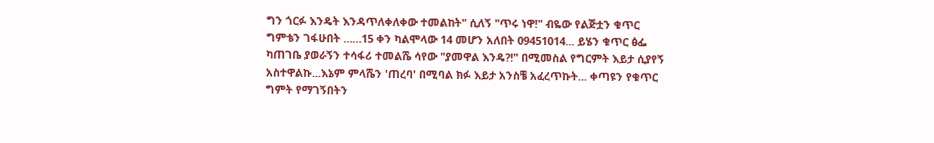ግን ጎርፉ እንዴት እንዳጥለቀለቀው ተመልከት" ሲለኝ "ጥሩ ነዋ!" ብዬው የልጅቷን ቁጥር ግምቴን ገፋሁበት ……15 ቀን ካልሞላው 14 መሆን አለበት 09451014... ይሄን ቁጥር ፅፌ ካጠገቤ ያወራኝን ተሳፋሪ ተመልሼ ሳየው "ያመዋል እንዴ?!" በሚመስል የግርምት እይታ ሲያየኝ አስተዋልኩ...እኔም ምላሼን 'ጠረባ' በሚባል ክፉ እይታ አንስቼ አፈረጥኩት... ቀጣዩን የቁጥር ግምት የማገኝበትን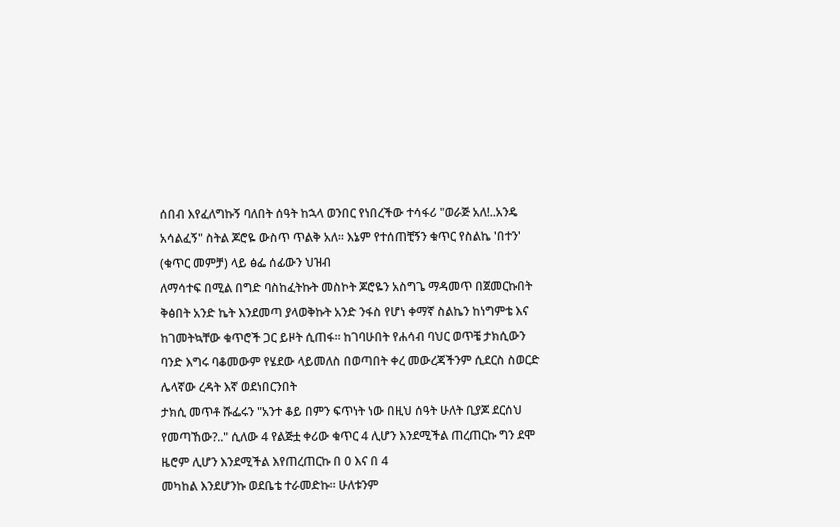ሰበብ እየፈለግኩኝ ባለበት ሰዓት ከኋላ ወንበር የነበረችው ተሳፋሪ "ወራጅ አለ!..አንዴ አሳልፈኝ" ስትል ጆሮዬ ውስጥ ጥልቅ አለ። እኔም የተሰጠቺኝን ቁጥር የስልኬ 'በተን' (ቁጥር መምቻ) ላይ ፅፌ ሰፊውን ህዝብ
ለማሳተፍ በሚል በግድ ባስከፈትኩት መስኮት ጆሮዬን አስግጌ ማዳመጥ በጀመርኩበት ቅፅበት አንድ ኬት እንደመጣ ያላወቅኩት አንድ ንፋስ የሆነ ቀማኛ ስልኬን ከነግምቴ እና ከገመትኳቸው ቁጥሮች ጋር ይዞት ሲጠፋ። ከገባሁበት የሐሳብ ባህር ወጥቼ ታክሲውን ባንድ እግሩ ባቆመውም የሄደው ላይመለስ በወጣበት ቀረ መውረጃችንም ሲደርስ ስወርድ ሌላኛው ረዳት እኛ ወደነበርንበት
ታክሲ መጥቶ ሹፌሩን "አንተ ቆይ በምን ፍጥነት ነው በዚህ ሰዓት ሁለት ቢያጆ ደርሰህ የመጣኸው?.." ሲለው 4 የልጅቷ ቀሪው ቁጥር 4 ሊሆን እንደሚችል ጠረጠርኩ ግን ደሞ ዜሮም ሊሆን እንደሚችል እየጠረጠርኩ በ 0 እና በ 4
መካከል እንደሆንኩ ወደቤቴ ተራመድኩ። ሁለቱንም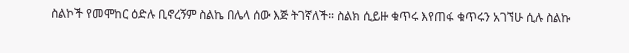ስልኮች የመሞከር ዕድሉ ቢኖረኝም ስልኬ በሌላ ሰው እጅ ትገኛለች። ስልክ ሲይዙ ቁጥሩ እየጠፋ ቁጥሩን አገኘሁ ሲሉ ስልኩ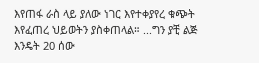እየጠፋ ራስ ላይ ያለው ነገር እየተቀያየረ ቁጭት እየፈጠረ ህይወትን ያስቀጠላል። ...ግን ያቺ ልጅ እንዴት 20 ሰው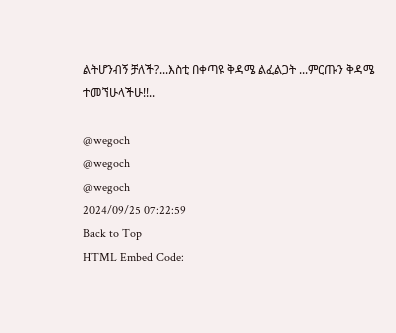ልትሆንብኝ ቻለች?...እስቲ በቀጣዩ ቅዳሜ ልፈልጋት ...ምርጡን ቅዳሜ
ተመኘሁላችሁ!!..

@wegoch
@wegoch
@wegoch
2024/09/25 07:22:59
Back to Top
HTML Embed Code: